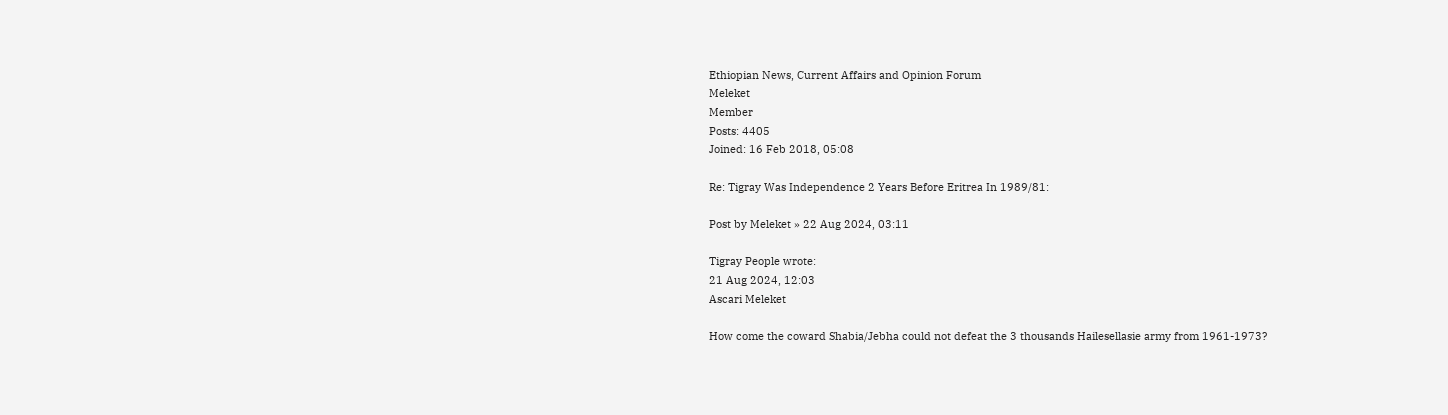Ethiopian News, Current Affairs and Opinion Forum
Meleket
Member
Posts: 4405
Joined: 16 Feb 2018, 05:08

Re: Tigray Was Independence 2 Years Before Eritrea In 1989/81:

Post by Meleket » 22 Aug 2024, 03:11

Tigray People wrote:
21 Aug 2024, 12:03
Ascari Meleket

How come the coward Shabia/Jebha could not defeat the 3 thousands Hailesellasie army from 1961-1973?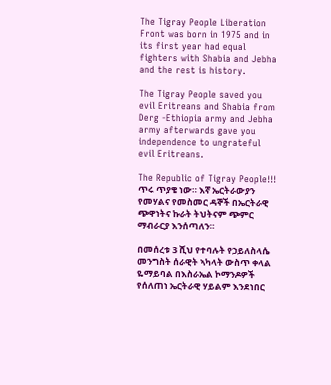The Tigray People Liberation Front was born in 1975 and in its first year had equal fighters with Shabia and Jebha and the rest is history.

The Tigray People saved you evil Eritreans and Shabia from Derg -Ethiopia army and Jebha army afterwards gave you independence to ungrateful evil Eritreans.

The Republic of Tigray People!!!
ጥሩ ጥያቄ ነው። እኛ ኤርትራውያን የመሃልና የመስመር ዳኞች በኤርትራዊ ጭዋነትና ኩራት ትህትናም ጭምር ማብራርያ እንሰጣለን።

በመሰረቱ 3 ሺህ የተባሉት የኃይለስላሴ መንግስት ሰራዊት ኣካላት ውስጥ ቀላል ዬማይባል በእስራኤል ኮማንዶዎች የሰለጠነ ኤርትራዊ ሃይልም እንደነበር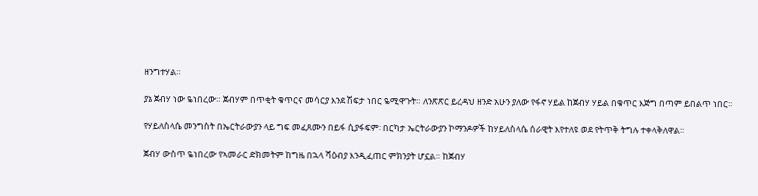ዘንግተሃል።

ያኔ ጀብሃ ነው ዬነበረው። ጀብሃም በጥቂት ቁጥርና መሳርያ እንደ ሽፍታ ነበር ዬሚዋጉት። ለንጽጽር ይረዳህ ዘንድ አሁን ያለው የፋኖ ሃይል ከጀብሃ ሃይል በቁጥር እጅግ በጣም ይበልጥ ነበር።

የሃይለስላሴ መንግስት በኤርትራውያን ላይ ግፍ መፈጸሙን በይፋ ሲያፋፍም፡ በርካታ ኤርትራውያን ኮማንዶዎች ከሃይለስላሴ ሰራዊት እየተለዩ ወደ የትጥቅ ትግሉ ተቀላቅለዋል።

ጀብሃ ውስጥ ዬነበረው የኣመራር ድክመትም ከግዜ በኋላ ሻዕብያ እንዲፈጠር ምክንያት ሆኗል። ከጀብሃ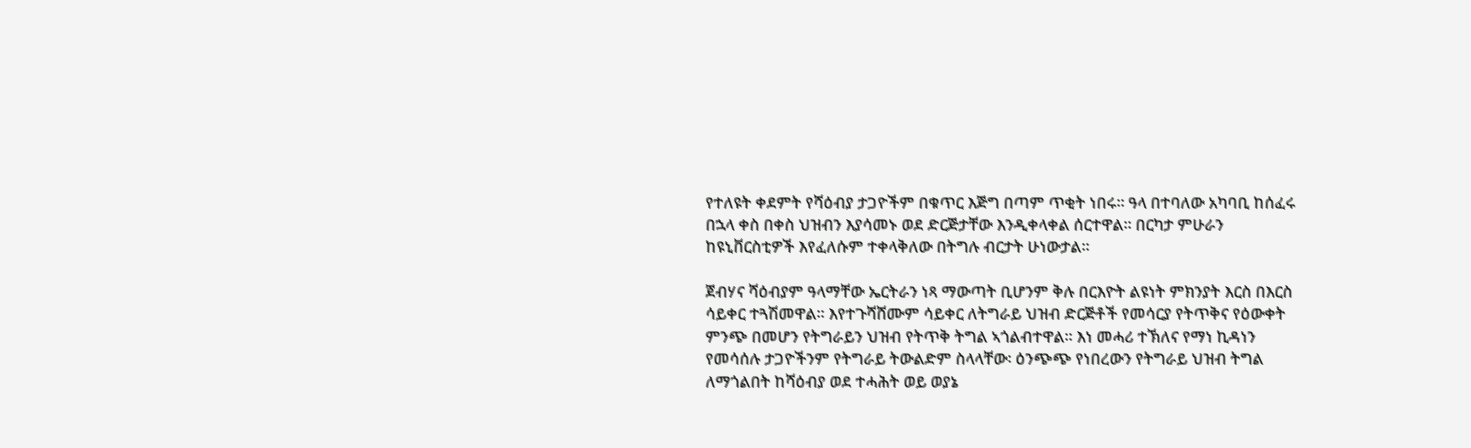የተለዩት ቀደምት የሻዕብያ ታጋዮችም በቁጥር እጅግ በጣም ጥቂት ነበሩ። ዓላ በተባለው አካባቢ ከሰፈሩ በኋላ ቀስ በቀስ ህዝብን እያሳመኑ ወደ ድርጅታቸው እንዲቀላቀል ሰርተዋል። በርካታ ምሁራን ከዩኒቨርስቲዎች እየፈለሱም ተቀላቅለው በትግሉ ብርታት ሁነውታል።

ጀብሃና ሻዕብያም ዓላማቸው ኤርትራን ነጻ ማውጣት ቢሆንም ቅሉ በርእዮት ልዩነት ምክንያት እርስ በእርስ ሳይቀር ተጓሽመዋል። እየተጉሻሸሙም ሳይቀር ለትግራይ ህዝብ ድርጅቶች የመሳርያ የትጥቅና የዕውቀት ምንጭ በመሆን የትግራይን ህዝብ የትጥቅ ትግል ኣጎልብተዋል። እነ መሓሪ ተኽለና የማነ ኪዳነን የመሳሰሉ ታጋዮችንም የትግራይ ትውልድም ስላላቸው፡ ዕንጭጭ የነበረውን የትግራይ ህዝብ ትግል ለማጎልበት ከሻዕብያ ወደ ተሓሕት ወይ ወያኔ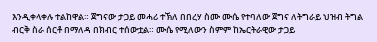እንዲቀላቀሉ ተልከዋል። ጀግናው ታጋይ መሓሪ ተኽለ በበረሃ ስሙ ሙሴ የተባለው ጀግና ለትግራይ ህዝብ ትግል ብርቅ ስራ ሰርቶ በማለዳ በክብር ተሰውቷል። ሙሴ የሚለውን ስምም ከኤርትራዊው ታጋይ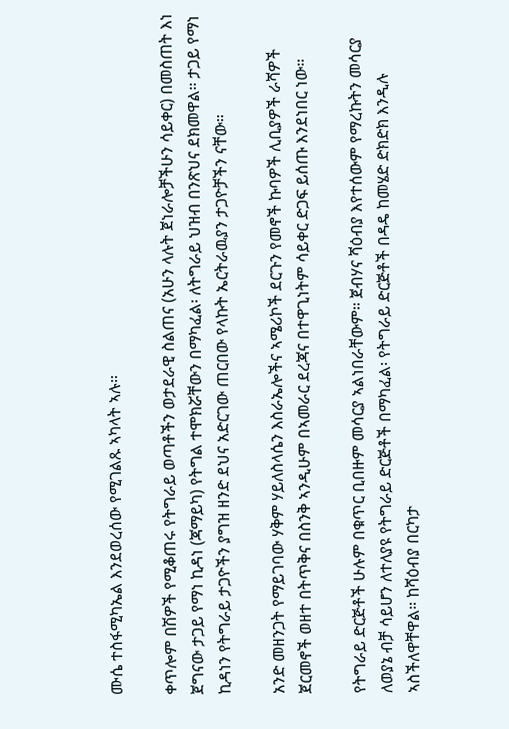ሙሴ ተስፋሚካኤል እንደወረሰው የሚገልጹ ኣካላት ኣሉ።

ቀጥሎም በሽዎች የሚቆጠሩ የትግራይ ወጣቶችን ወታደራዊ ስልጠና (አሁን ላሉት ጀነራሎቻችሁን ሳይቀር) በመስጠት እነ ጀግናው ታጋይ የማነ ኪዳነ (ጃማይካ) የትግል ተሞክሯቸውን በማካፈል፡ ለትግራይ ህዝብ በንጽህና ደክመዋል። ታጋይ የማነ ኪዳነን የትግራይ ታጋዮችን ያግዝ ዘንድ ደህና አድርገው ጠርበው የላኩት ኤርትራዉያን ታጋዮቻችን ናቸው።

አንድ መዘንጋት የማይገባው ሃቅም ሃይለስላሴን እስራኤሎችና ኣሜሪኮች ደርጉን የመኖች ኩባዎች ሊቢያዎች ራሻዎች ጀርመኖች ወዘተ በትጥቅና በስንቅ ኣንዲሁም በኣመራር ደረጃና በተዋጊነትም ሳይቀር ድጋፍ ይሰጡ እንደነበር ነው።

የትግራይ ድርጅቶች ሁሉም በቁጥር ቢበዙም መሳርያ ኣልነበራቸውም። ጀብሃና ሻዕብያ እየተሰውም የማረኩትን መሳርያ ለወያኔ ብቻ ሳይሆን ለተለያዩ የትግራይ ድርጅቶች በማካፈል፡ የትግራይ ድርጅቶች በዳዴ ከመሄድ ድክድክ እንዲሉ ኣስችለዋቸዋል። ከሻዕብያ በርካታ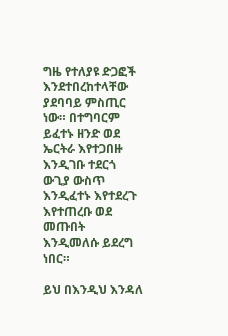ግዜ የተለያዩ ድጋፎች እንደተበረከተላቸው ያደባባይ ምስጢር ነው። በተግባርም ይፈተኑ ዘንድ ወደ ኤርትራ እየተጋበዙ እንዲገቡ ተደርጎ ውጊያ ውስጥ እንዲፈተኑ እየተደረጉ እየተጠረቡ ወደ መጡበት እንዲመለሱ ይደረግ ነበር።

ይህ በእንዲህ እንዳለ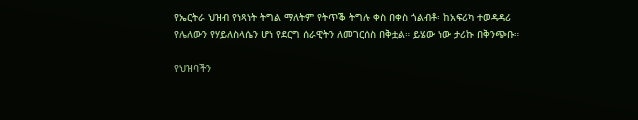የኤርትራ ህዝብ የነጻነት ትግል ማለትም የትጥቕ ትግሉ ቀስ በቀስ ጎልብቶ፡ ከአፍሪካ ተወዳዳሪ የሌለውን የሃይለስላሴን ሆነ የደርግ ሰራዊትን ለመገርሰስ በቅቷል። ይሄው ነው ታሪኩ በቅንጭቡ።

የህዝባችን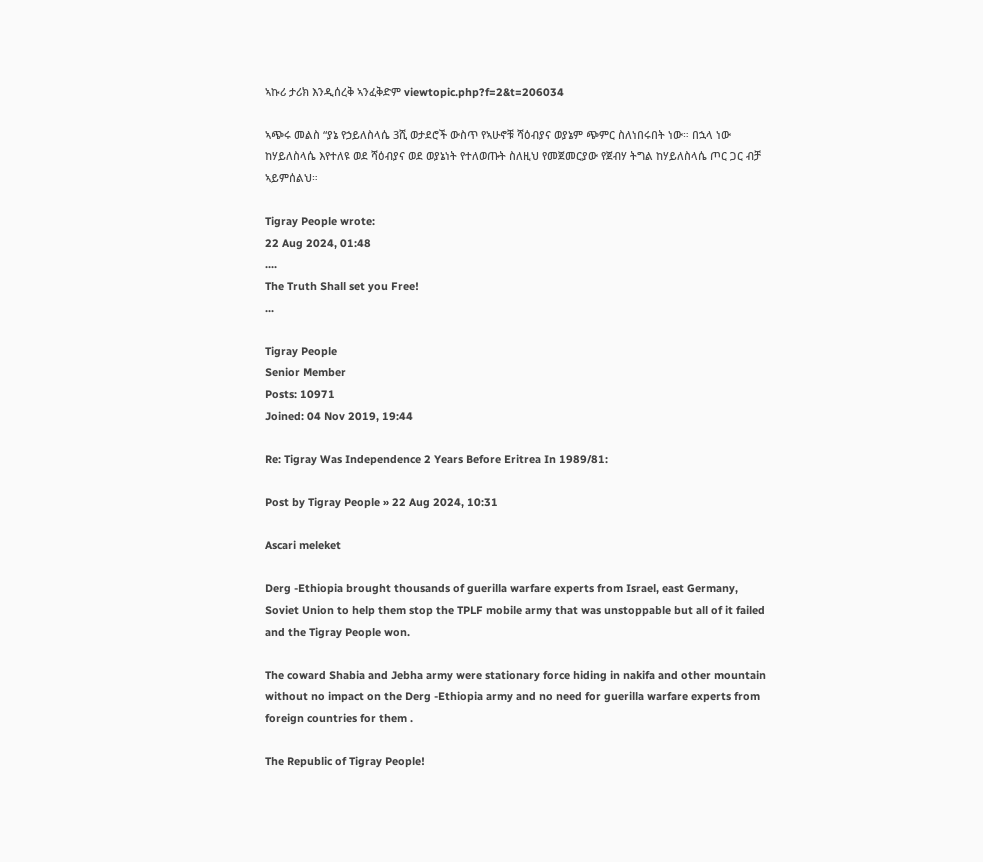ኣኩሪ ታሪክ እንዲሰረቅ ኣንፈቅድም viewtopic.php?f=2&t=206034

ኣጭሩ መልስ “ያኔ የኃይለስላሴ 3ሺ ወታደሮች ውስጥ የኣሁኖቹ ሻዕብያና ወያኔም ጭምር ስለነበሩበት ነው። በኋላ ነው ከሃይለስላሴ እየተለዩ ወደ ሻዕብያና ወደ ወያኔነት የተለወጡት ስለዚህ የመጀመርያው የጀብሃ ትግል ከሃይለስላሴ ጦር ጋር ብቻ ኣይምሰልህ።

Tigray People wrote:
22 Aug 2024, 01:48
....
The Truth Shall set you Free!
...

Tigray People
Senior Member
Posts: 10971
Joined: 04 Nov 2019, 19:44

Re: Tigray Was Independence 2 Years Before Eritrea In 1989/81:

Post by Tigray People » 22 Aug 2024, 10:31

Ascari meleket

Derg -Ethiopia brought thousands of guerilla warfare experts from Israel, east Germany, Soviet Union to help them stop the TPLF mobile army that was unstoppable but all of it failed and the Tigray People won.

The coward Shabia and Jebha army were stationary force hiding in nakifa and other mountain without no impact on the Derg -Ethiopia army and no need for guerilla warfare experts from foreign countries for them .

The Republic of Tigray People!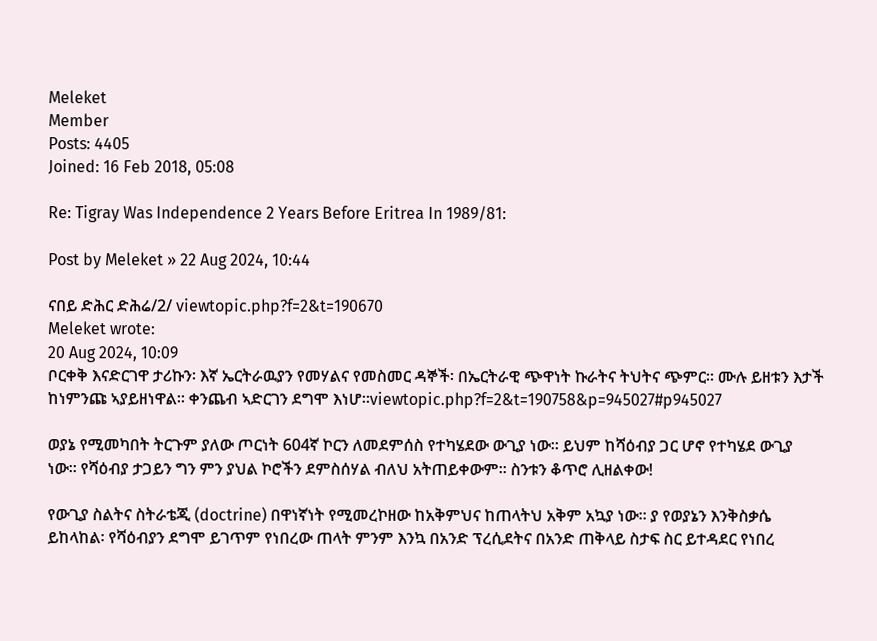Meleket
Member
Posts: 4405
Joined: 16 Feb 2018, 05:08

Re: Tigray Was Independence 2 Years Before Eritrea In 1989/81:

Post by Meleket » 22 Aug 2024, 10:44

ናበይ ድሕር ድሕሬ/2/ viewtopic.php?f=2&t=190670
Meleket wrote:
20 Aug 2024, 10:09
ቦርቀቅ እናድርገዋ ታሪኩን፡ እኛ ኤርትራዉያን የመሃልና የመስመር ዳኞች፡ በኤርትራዊ ጭዋነት ኩራትና ትህትና ጭምር። ሙሉ ይዘቱን እታች ከነምንጩ ኣያይዘነዋል። ቀንጨብ ኣድርገን ደግሞ እነሆ።viewtopic.php?f=2&t=190758&p=945027#p945027

ወያኔ የሚመካበት ትርጉም ያለው ጦርነት 604ኛ ኮርን ለመደምሰስ የተካሄደው ውጊያ ነው። ይህም ከሻዕብያ ጋር ሆኖ የተካሄደ ውጊያ ነው። የሻዕብያ ታጋይን ግን ምን ያህል ኮሮችን ደምስሰሃል ብለህ አትጠይቀውም። ስንቱን ቆጥሮ ሊዘልቀው!

የውጊያ ስልትና ስትራቴጂ (doctrine) በዋነኛነት የሚመረኮዘው ከአቅምህና ከጠላትህ አቅም አኳያ ነው። ያ የወያኔን እንቅስቃሴ ይከላከል፡ የሻዕብያን ደግሞ ይገጥም የነበረው ጠላት ምንም እንኳ በአንድ ፕረሲደትና በአንድ ጠቅላይ ስታፍ ስር ይተዳደር የነበረ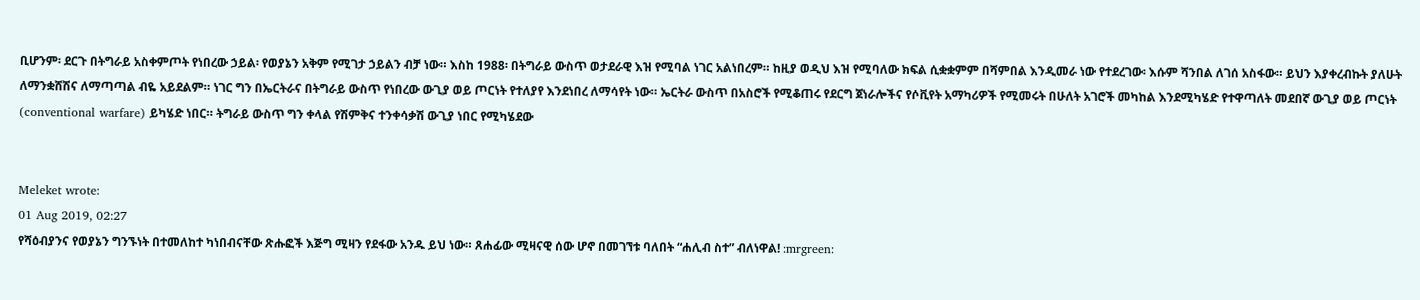ቢሆንም፡ ደርጉ በትግራይ አስቀምጦት የነበረው ኃይል፡ የወያኔን አቅም የሚገታ ኃይልን ብቻ ነው። እስከ 1988፡ በትግራይ ውስጥ ወታደራዊ እዝ የሚባል ነገር አልነበረም። ከዚያ ወዲህ እዝ የሚባለው ክፍል ሲቋቋምም በሻምበል እንዲመራ ነው የተደረገው፡ እሱም ሻንበል ለገሰ አስፋው። ይህን እያቀረብኩት ያለሁት ለማንቋሸሽና ለማጣጣል ብዬ አይደልም። ነገር ግን በኤርትራና በትግራይ ውስጥ የነበረው ውጊያ ወይ ጦርነት የተለያየ እንደነበረ ለማሳየት ነው። ኤርትራ ውስጥ በአስሮች የሚቆጠሩ የደርግ ጀነራሎችና የሶቪየት አማካሪዎች የሚመሩት በሁለት አገሮች መካከል እንደሚካሄድ የተዋጣለት መደበኛ ውጊያ ወይ ጦርነት (conventional warfare) ይካሄድ ነበር። ትግራይ ውስጥ ግን ቀላል የሽምቅና ተንቀሳቃሽ ውጊያ ነበር የሚካሄደው


Meleket wrote:
01 Aug 2019, 02:27
የሻዕብያንና የወያኔን ግንኙነት በተመለከተ ካነበብናቸው ጽሑፎች እጅግ ሚዛን የደፋው አንዱ ይህ ነው። ጸሐፊው ሚዛናዊ ሰው ሆኖ በመገኘቱ ባለበት “ሐሊብ ስተ” ብለነዋል! :mrgreen: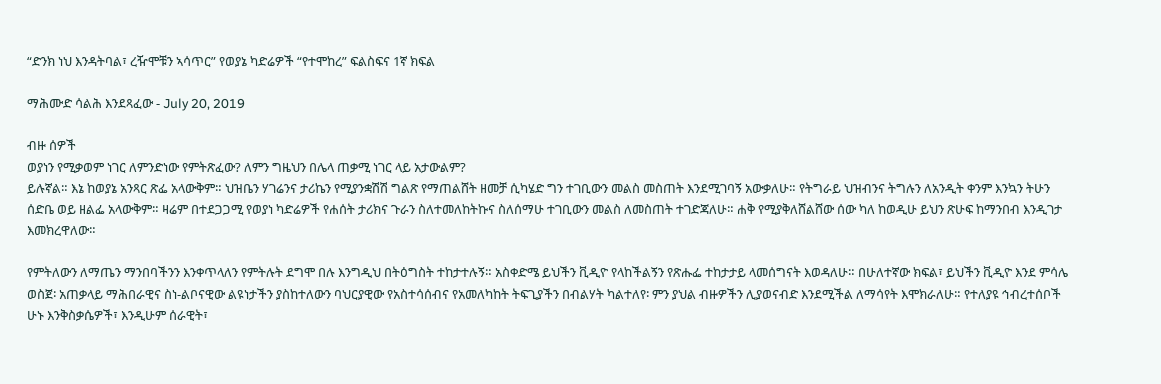“ድንክ ነህ እንዳትባል፣ ረዥሞቹን ኣሳጥር” የወያኔ ካድሬዎች “የተሞከረ” ፍልስፍና 1ኛ ክፍል

ማሕሙድ ሳልሕ እንደጻፈው - July 20, 2019

ብዙ ሰዎች
ወያነን የሚቃወም ነገር ለምንድነው የምትጽፈው? ለምን ግዜህን በሌላ ጠቃሚ ነገር ላይ አታውልም?
ይሉኛል። እኔ ከወያኔ አንጻር ጽፌ አላውቅም። ህዝቤን ሃገሬንና ታሪኬን የሚያንቋሽሽ ግልጽ የማጠልሸት ዘመቻ ሲካሄድ ግን ተገቢውን መልስ መስጠት እንደሚገባኝ አውቃለሁ። የትግራይ ህዝብንና ትግሉን ለአንዲት ቀንም እንኳን ትሁን ሰድቤ ወይ ዘልፌ አላውቅም። ዛሬም በተደጋጋሚ የወያነ ካድሬዎች የሐሰት ታሪክና ጉራን ስለተመለከትኩና ስለሰማሁ ተገቢውን መልስ ለመስጠት ተገድጃለሁ። ሐቅ የሚያቅለሸልሸው ሰው ካለ ከወዲሁ ይህን ጽሁፍ ከማንበብ እንዲገታ እመክረዋለው።

የምትለውን ለማጤን ማንበባችንን እንቀጥላለን የምትሉት ደግሞ በሉ እንግዲህ በትዕግስት ተከታተሉኝ። አስቀድሜ ይህችን ቪዲዮ የላከችልኝን የጽሑፌ ተከታታይ ላመሰግናት እወዳለሁ። በሁለተኛው ክፍል፣ ይህችን ቪዲዮ እንደ ምሳሌ ወስጀ፡ አጠቃላይ ማሕበራዊና ስነ-ልቦናዊው ልዩነታችን ያስከተለውን ባህርያዊው የአስተሳሰብና የአመለካከት ትፍጊያችን በብልሃት ካልተለየ፡ ምን ያህል ብዙዎችን ሊያወናብድ እንደሚችል ለማሳየት እሞክራለሁ። የተለያዩ ኅብረተሰቦች ሁኑ እንቅስቃሴዎች፣ እንዲሁም ሰራዊት፣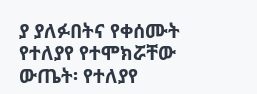ያ ያለፉበትና የቀሰሙት የተለያየ የተሞክሯቸው ውጤት፡ የተለያየ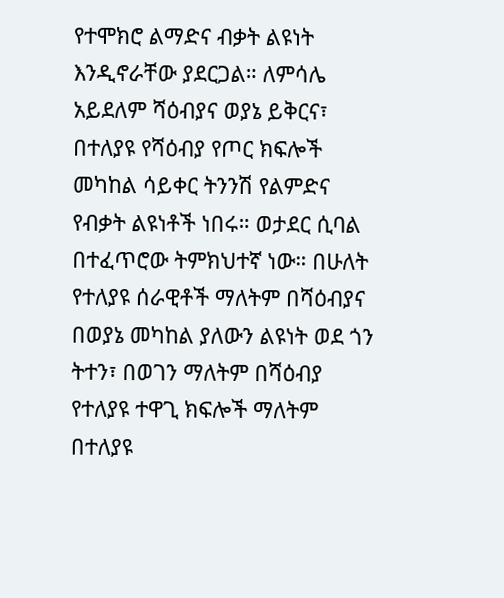የተሞክሮ ልማድና ብቃት ልዩነት እንዲኖራቸው ያደርጋል። ለምሳሌ አይደለም ሻዕብያና ወያኔ ይቅርና፣ በተለያዩ የሻዕብያ የጦር ክፍሎች መካከል ሳይቀር ትንንሽ የልምድና የብቃት ልዩነቶች ነበሩ። ወታደር ሲባል በተፈጥሮው ትምክህተኛ ነው። በሁለት የተለያዩ ሰራዊቶች ማለትም በሻዕብያና በወያኔ መካከል ያለውን ልዩነት ወደ ጎን ትተን፣ በወገን ማለትም በሻዕብያ የተለያዩ ተዋጊ ክፍሎች ማለትም በተለያዩ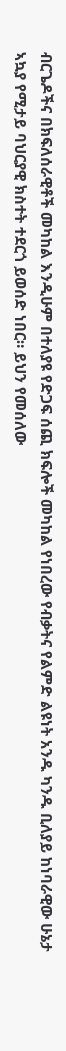ብርጌዶችና በክፍለሰራዊቶች መካከል እንዲሁም በተለያዩ የድጋፍ ሰጪ ክፍሎች መካከል የነበረው የብቃትና የልምድ ልዩነት አንዱ ካንዱ ቢለያይ ከነባራዊው ሁኔታ ኣኳያ የሚታይ ባህርያዊ ክስተት ተደርጎ ይወሰድ ነበር። ይህን የመሰለው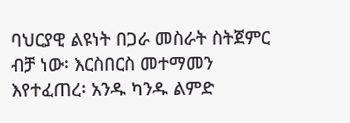ባህርያዊ ልዩነት በጋራ መስራት ስትጀምር ብቻ ነው፡ እርስበርስ መተማመን እየተፈጠረ፡ አንዱ ካንዱ ልምድ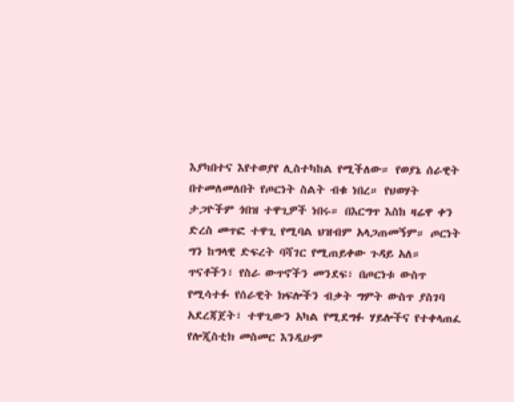እያካበተና እየተወያየ ሊስተካከል የሚችለው። የወያኔ ሰራዊት በተመለመለበት የጦርነት ስልት ብቁ ነበረ። የህወሃት ታጋዮችም ጎበዝ ተዋጊዎች ነበሩ። በእርግጥ እስከ ዛሬዋ ቀን ድረስ መጥፎ ተዋጊ የሚባል ህዝብም አላጋጠመኝም። ጦርነት ግን ከግላዊ ድፍረት ባሻገር የሚጠይቀው ጉዳይ አለ። ጥናቶችን፣ የስራ ውጥኖችን መንደፍ፣ በጦርነቱ ውስጥ የሚሳተፉ የሰራዊት ክፍሎችን ብቃት ግምት ውስጥ ያስገባ አደረጃጀት፣ ተዋጊውን አካል የሚደግፉ ሃይሎችና የተቀላጠፈ የሎጂስቲክ መስመር እንዲሁም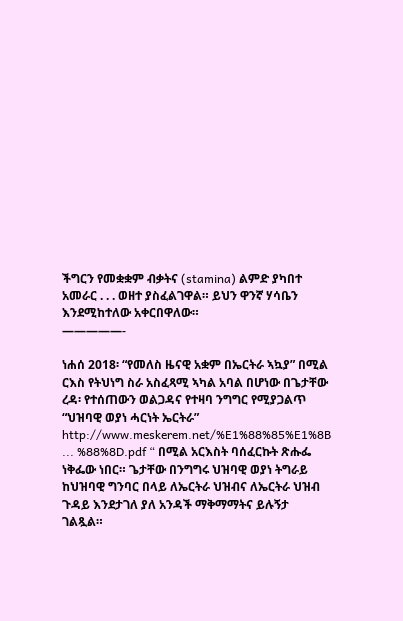ችግርን የመቋቋም ብቃትና (stamina) ልምድ ያካበተ አመራር . . . ወዘተ ያስፈልገዋል። ይህን ዋንኛ ሃሳቤን እንደሚከተለው አቀርበዋለው።
—————-

ነሐሰ 2018፡ “የመለስ ዜናዊ አቋም በኤርትራ ኣኳያ” በሚል ርእስ የትህነግ ስራ አስፈጻሚ ኣካል አባል በሆነው በጌታቸው ረዳ፡ የተሰጠውን ወልጋዳና የተዛባ ንግግር የሚያጋልጥ “ህዝባዊ ወያነ ሓርነት ኤርትራ” http://www.meskerem.net/%E1%88%85%E1%8B ... %88%8D.pdf “ በሚል አርእስት ባሰፈርኩት ጽሑፌ ነቅፌው ነበር። ጌታቸው በንግግሩ ህዝባዊ ወያነ ትግራይ ከህዝባዊ ግንባር በላይ ለኤርትራ ህዝብና ለኤርትራ ህዝብ ጉዳይ እንደታገለ ያለ አንዳች ማቅማማትና ይሉኝታ ገልጿል።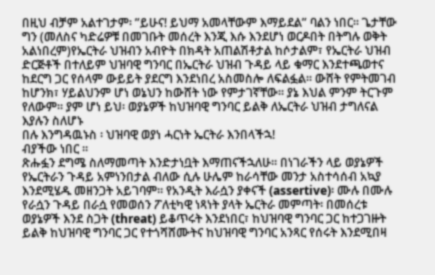በዚህ ብቻም አልተገታም፡ ”ይሁና! ይህማ አመላቸውም እማይደል” ባልን ነበር። ጌታቸው ግን (መለስና ካድሬዎቹ በመገቡት መሰረት እንጂ እሱ እንደሆነ ወርዶበት በትግሉ ወቅት አልነበረም)የኤርትራ ህዝብን አብዮት በክዳት አጠልሽቶታል ከሶታልም፣ የኤርትራ ህዝብ ድርጅቶች በተለይም ህዝባዊ ግንባር በኤርትራ ህዝብ ጉዳይ ላይ ቁማር እንደተጫወተና ከደርግ ጋር የሰላም ውይይት ያደርግ እንደነበረ አስመስሎ ለፍልፏል። ውሸት የምትመገብ ከሆንክ፣ ሃይልህንም ሆነ ወኔህን ከውሸት ነው የምታገኛቸው። ያኔ እህል ምንም ትርጉም የለውም። ያም ሆነ ይህ፡ ወያኔዎች ከህዝባዊ ግንባር ይልቅ ለኤርትራ ህዝብ ታግለናል እያሉን ስለሆኑ
በሉ እንግዳዉኑስ ፡ ህዝባዊ ወያነ ሓርነት ኤርትራ እንበላችኋ!
ብያችው ነበር ።
ጽሑፏን ደግሜ ስለማመጣት እንድታነቧት እማጠናችኋለሁ። በነገራችን ላይ ወያኔዎች የኤርትራን ጉዳይ አምነንበታል ብለው ሲሉ ሁሌም ከራሳቸው መንታ አስተሳሰብ አኳያ እንደሚሄዱ መዘንጋት አይገባም። የአንዲት እራሷን ያቀናች (assertive)፡ ሙሉ በሙሉ የራሷን ጉዳይ በራሷ የመወሰን ፖለቲካዊ ነጻነት ያላት ኤርትራ መምጣት፡ በመሰረቱ ወያኔዎች እንደ ስጋት (threat) ይቆጥሩት እንደነበር፣ ከህዝባዊ ግንባር ጋር ከተጋገዙት ይልቅ ከህዝባዊ ግንባር ጋር የተጎሻሸሙትና ከህዝባዊ ግንባር አንጻር የሰሩት እንደሚበዛ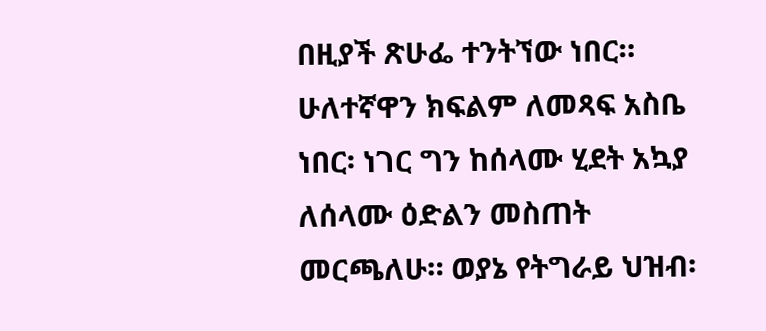በዚያች ጽሁፌ ተንትኘው ነበር። ሁለተኛዋን ክፍልም ለመጻፍ አስቤ ነበር፡ ነገር ግን ከሰላሙ ሂደት አኳያ ለሰላሙ ዕድልን መስጠት መርጫለሁ። ወያኔ የትግራይ ህዝብ፡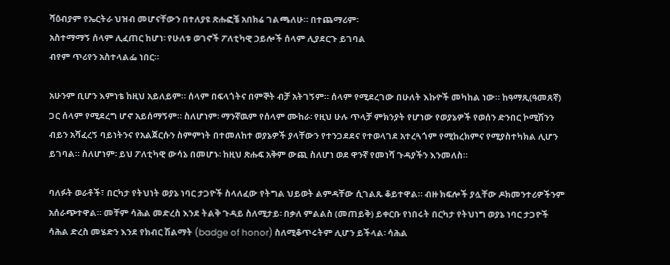ሻዕብያም የኤርትራ ህዝብ መሆናቸውን በተለያዩ ጽሑፎቼ አበክሬ ገልጫለሁ። በተጨማሪም፡
አስተማማኝ ሰላም ሊፈጠር ከሆነ፡ የሁለቱ ወገኖች ፖለቲካዊ ኃይሎች ሰላም ሊያደርጉ ይገባል
ብየም ጥሪየን አስተላልፌ ነበር።

አሁንም ቢሆን እምነቴ ከዚህ አይለይም። ሰላም በፍላጎትና በምኞት ብቻ አትገኝም። ሰላም የሚደረገው በሁለት እኩዮች መካከል ነው። ከዓማጺ(ዓመጸኛ) ጋር ሰላም የሚደረግ ሆኖ አይሰማኝም። ስለሆነም፡ ማንኛዉም የሰላም ሙከራ፡ የዚህ ሁሉ ጥላቻ ምክንያት የሆነው የወያኔዎች የወሰን ድንበር ኮሚሽንን ብይን አሻፈረኝ ባይነትንና የአልጀርሱን ስምምነት በተመለከተ ወያኔዎች ያላቸውን የተንጋደደና የተወላገደ አተረጓጎም የሚከረክምና የሚያስተካክል ሊሆን ይገባል። ስለሆነም፡ ይህ ፖለቲካዊ ውሳኔ በመሆኑ፡ ከዚህ ጽሑፍ አቅም ውጪ ስለሆነ ወደ ዋንኛ የመነሻ ጉዳያችን እንመለስ።

ባለፉት ወራቶች፣ በርካታ የትህነት ወያኔ ነባር ታጋዮች ስላለፈው የትግል ህይወት ልምዳቸው ሲገልጹ ቆይተዋል። ብዙ ክፍሎች ያሏቸው ዶክመንተሪዎችንም አሰራጭተዋል። መቸም ሳሕል መድረስ እንደ ትልቅ ጉዳይ ስለሚታይ፡ በቃለ ምልልስ (መጠይቅ) ይቀርቡ የነበሩት በርካታ የትህነግ ወያኔ ነባር ታጋዮች ሳሕል ድረስ መሄድን እንደ የክብር ሽልማት (badge of honor) ስለሚቆጥሩትም ሊሆን ይችላል፡ ሳሕል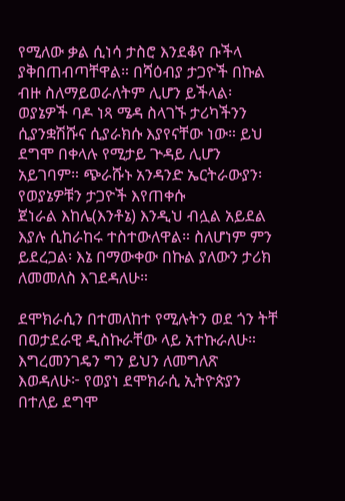የሚለው ቃል ሲነሳ ታስሮ እንደቆየ ቡችላ ያቅበጠብጣቸዋል። በሻዕብያ ታጋዮች በኩል ብዙ ስለማይወራለትም ሊሆን ይችላል፡ ወያኔዎች ባዶ ነጻ ሜዳ ስላገኙ ታሪካችንን ሲያንቋሽሹና ሲያራክሱ እያየናቸው ነው። ይህ ደግሞ በቀላሉ የሚታይ ጕዳይ ሊሆን አይገባም። ጭራሹኑ አንዳንድ ኤርትራውያን፡ የወያኔዎቹን ታጋዮች እየጠቀሱ
ጀነራል እከሌ(እንቶኔ) እንዲህ ብሏል አይደል
እያሉ ሲከራከሩ ተስተውለዋል። ስለሆነም ምን ይደረጋል፡ እኔ በማውቀው በኩል ያለውን ታሪክ ለመመለስ እገደዳለሁ።

ደሞክራሲን በተመለከተ የሚሉትን ወደ ጎን ትቸ በወታደራዊ ዲስኩራቸው ላይ አተኩራለሁ። እግረመንገዴን ግን ይህን ለመግለጽ እወዳለሁ፦ የወያነ ደሞክራሲ ኢትዮጵያን በተለይ ደግሞ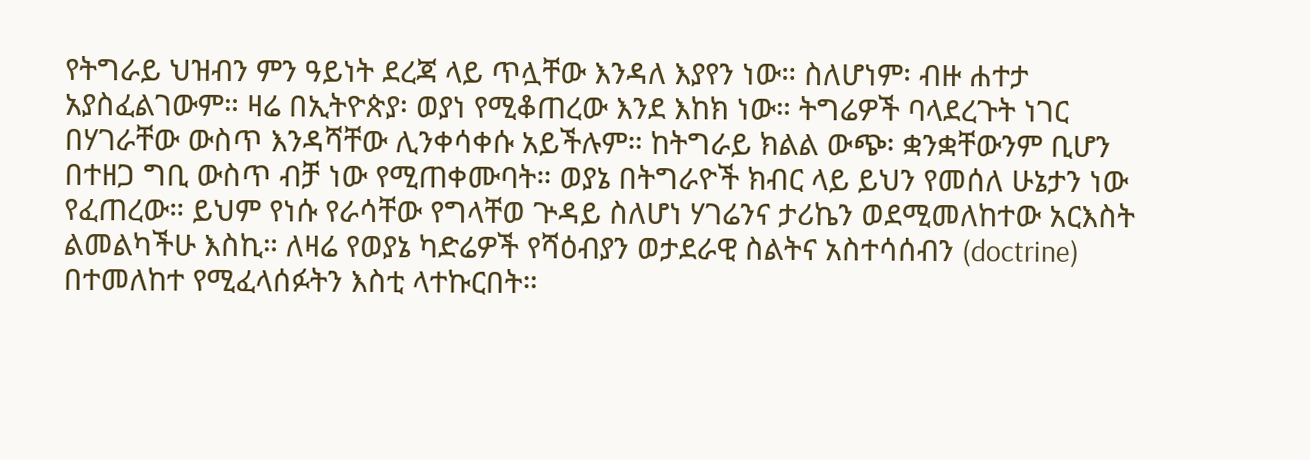የትግራይ ህዝብን ምን ዓይነት ደረጃ ላይ ጥሏቸው እንዳለ እያየን ነው። ስለሆነም፡ ብዙ ሐተታ አያስፈልገውም። ዛሬ በኢትዮጵያ፡ ወያነ የሚቆጠረው እንደ እከክ ነው። ትግሬዎች ባላደረጉት ነገር በሃገራቸው ውስጥ እንዳሻቸው ሊንቀሳቀሱ አይችሉም። ከትግራይ ክልል ውጭ፡ ቋንቋቸውንም ቢሆን በተዘጋ ግቢ ውስጥ ብቻ ነው የሚጠቀሙባት። ወያኔ በትግራዮች ክብር ላይ ይህን የመሰለ ሁኔታን ነው የፈጠረው። ይህም የነሱ የራሳቸው የግላቸወ ጕዳይ ስለሆነ ሃገሬንና ታሪኬን ወደሚመለከተው አርእስት ልመልካችሁ እስኪ። ለዛሬ የወያኔ ካድሬዎች የሻዕብያን ወታደራዊ ስልትና አስተሳሰብን (doctrine) በተመለከተ የሚፈላሰፉትን እስቲ ላተኩርበት።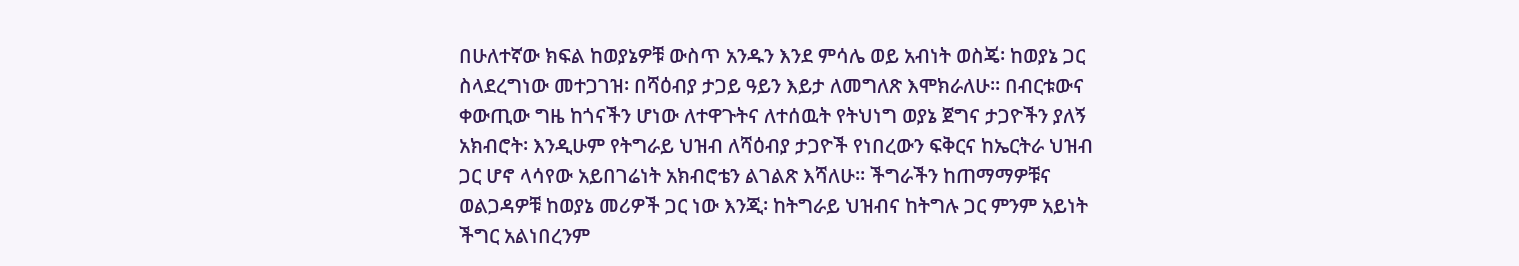በሁለተኛው ክፍል ከወያኔዎቹ ውስጥ አንዱን እንደ ምሳሌ ወይ አብነት ወስጄ፡ ከወያኔ ጋር ስላደረግነው መተጋገዝ፡ በሻዕብያ ታጋይ ዓይን እይታ ለመግለጽ እሞክራለሁ። በብርቱውና ቀውጢው ግዜ ከጎናችን ሆነው ለተዋጉትና ለተሰዉት የትህነግ ወያኔ ጀግና ታጋዮችን ያለኝ አክብሮት፡ እንዲሁም የትግራይ ህዝብ ለሻዕብያ ታጋዮች የነበረውን ፍቅርና ከኤርትራ ህዝብ ጋር ሆኖ ላሳየው አይበገሬነት አክብሮቴን ልገልጽ እሻለሁ። ችግራችን ከጠማማዎቹና ወልጋዳዎቹ ከወያኔ መሪዎች ጋር ነው እንጂ፡ ከትግራይ ህዝብና ከትግሉ ጋር ምንም አይነት ችግር አልነበረንም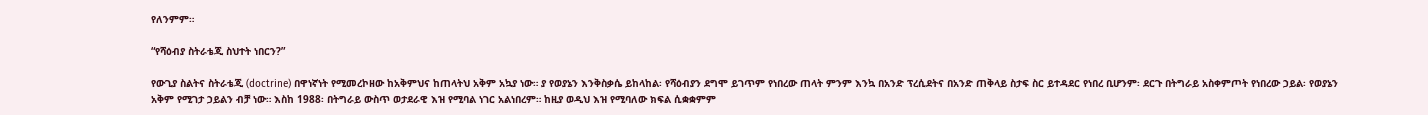የለንምም።

“የሻዕብያ ስትራቴጂ ስህተት ነበርን?”

የውጊያ ስልትና ስትራቴጂ (doctrine) በዋነኛነት የሚመረኮዘው ከአቅምህና ከጠላትህ አቅም አኳያ ነው። ያ የወያኔን እንቅስቃሴ ይከላከል፡ የሻዕብያን ደግሞ ይገጥም የነበረው ጠላት ምንም እንኳ በአንድ ፕረሲደትና በአንድ ጠቅላይ ስታፍ ስር ይተዳደር የነበረ ቢሆንም፡ ደርጉ በትግራይ አስቀምጦት የነበረው ኃይል፡ የወያኔን አቅም የሚገታ ኃይልን ብቻ ነው። እስከ 1988፡ በትግራይ ውስጥ ወታደራዊ እዝ የሚባል ነገር አልነበረም። ከዚያ ወዲህ እዝ የሚባለው ክፍል ሲቋቋምም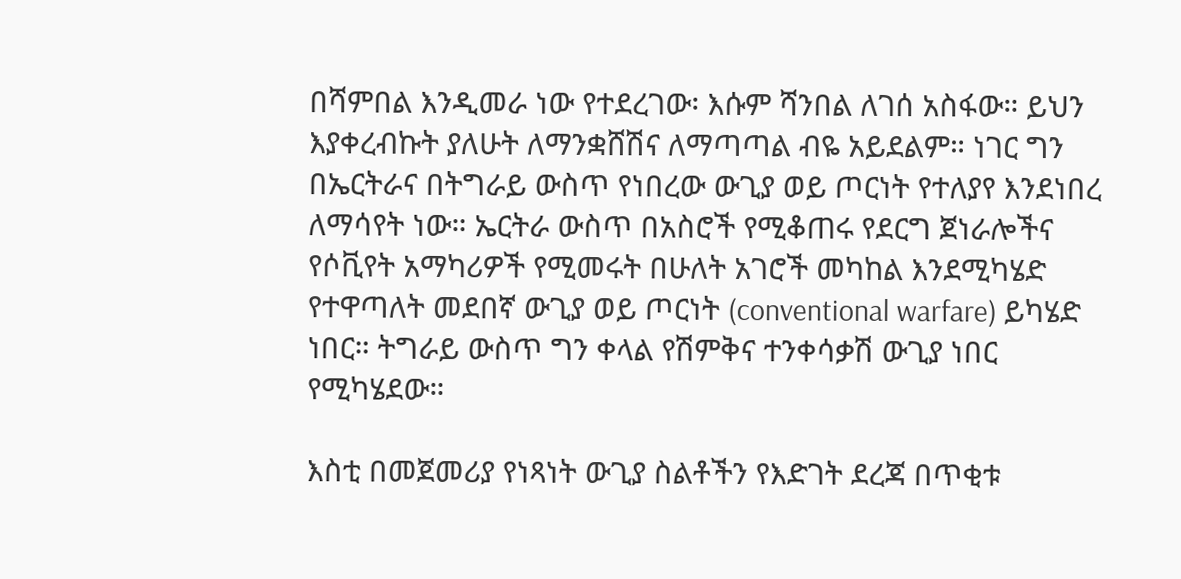በሻምበል እንዲመራ ነው የተደረገው፡ እሱም ሻንበል ለገሰ አስፋው። ይህን እያቀረብኩት ያለሁት ለማንቋሸሽና ለማጣጣል ብዬ አይደልም። ነገር ግን በኤርትራና በትግራይ ውስጥ የነበረው ውጊያ ወይ ጦርነት የተለያየ እንደነበረ ለማሳየት ነው። ኤርትራ ውስጥ በአስሮች የሚቆጠሩ የደርግ ጀነራሎችና የሶቪየት አማካሪዎች የሚመሩት በሁለት አገሮች መካከል እንደሚካሄድ የተዋጣለት መደበኛ ውጊያ ወይ ጦርነት (conventional warfare) ይካሄድ ነበር። ትግራይ ውስጥ ግን ቀላል የሽምቅና ተንቀሳቃሽ ውጊያ ነበር የሚካሄደው።

እስቲ በመጀመሪያ የነጻነት ውጊያ ስልቶችን የእድገት ደረጃ በጥቂቱ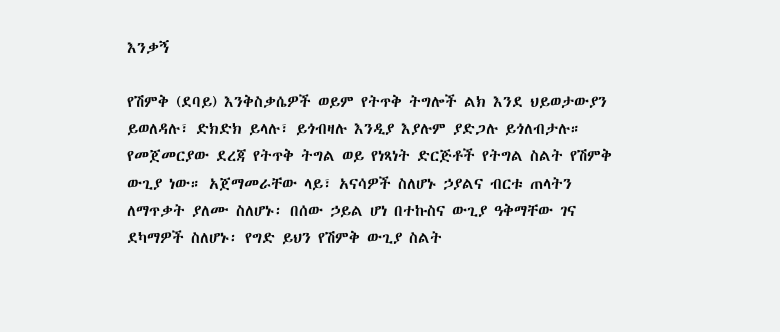እንቃኝ

የሽምቅ (ደባይ) እንቅስቃሴዎች ወይም የትጥቅ ትግሎች ልክ እንደ ህይወታውያን ይወለዳሉ፣ ድክድክ ይላሉ፣ ይጎብዛሉ እንዲያ እያሉም ያድጋሉ ይጎለብታሉ። የመጀመርያው ደረጃ የትጥቅ ትግል ወይ የነጻነት ድርጅቶች የትግል ስልት የሽምቅ ውጊያ ነው። አጀማመራቸው ላይ፣ አናሳዎች ስለሆኑ ኃያልና ብርቱ ጠላትን ለማጥቃት ያለሙ ስለሆኑ፡ በሰው ኃይል ሆነ በተኩስና ውጊያ ዓቅማቸው ገና ደካማዎች ስለሆኑ፡ የግድ ይህን የሽምቅ ውጊያ ስልት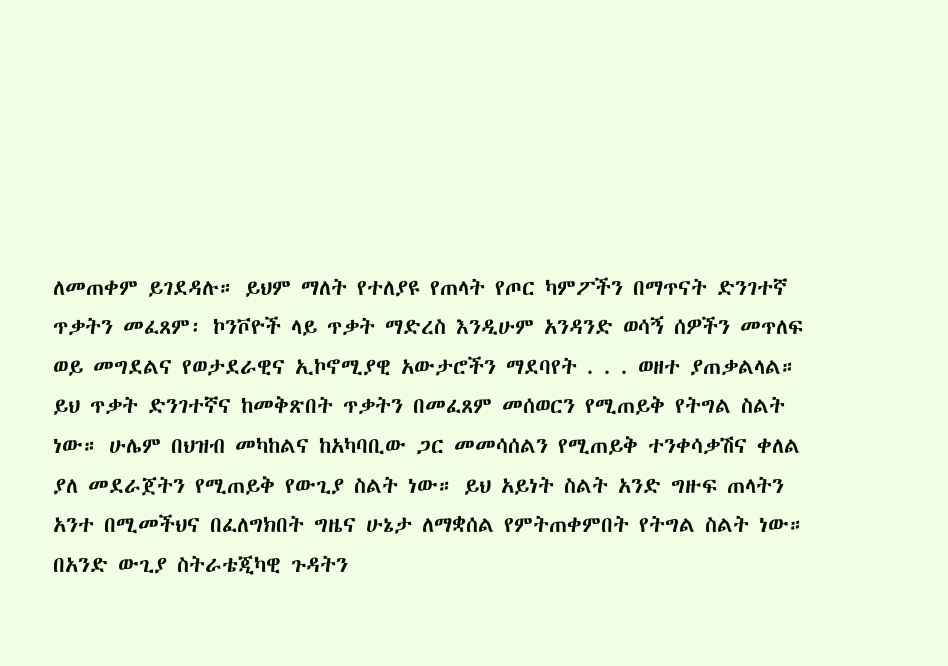ለመጠቀም ይገደዳሉ። ይህም ማለት የተለያዩ የጠላት የጦር ካምፖችን በማጥናት ድንገተኛ ጥቃትን መፈጸም፡ ኮንቮዮች ላይ ጥቃት ማድረስ እንዲሁም አንዳንድ ወሳኝ ሰዎችን መጥለፍ ወይ መግደልና የወታደራዊና ኢኮኖሚያዊ አውታሮችን ማደባየት . . . ወዘተ ያጠቃልላል። ይህ ጥቃት ድንገተኛና ከመቅጽበት ጥቃትን በመፈጸም መሰወርን የሚጠይቅ የትግል ስልት ነው። ሁሌም በህዝብ መካከልና ከአካባቢው ጋር መመሳሰልን የሚጠይቅ ተንቀሳቃሽና ቀለል ያለ መደራጀትን የሚጠይቅ የውጊያ ስልት ነው። ይህ አይነት ስልት አንድ ግዙፍ ጠላትን አንተ በሚመችህና በፈለግክበት ግዜና ሁኔታ ለማቋሰል የምትጠቀምበት የትግል ስልት ነው። በአንድ ውጊያ ስትራቴጂካዊ ጉዳትን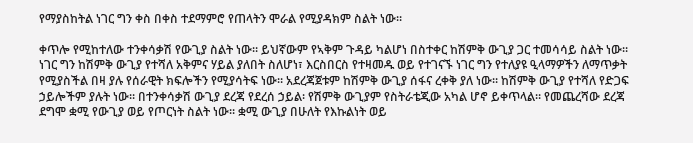የማያስከትል ነገር ግን ቀስ በቀስ ተደማምሮ የጠላትን ሞራል የሚያዳክም ስልት ነው።

ቀጥሎ የሚከተለው ተንቀሳቃሽ የውጊያ ስልት ነው። ይህኛውም የኣቅም ጉዳይ ካልሆነ በስተቀር ከሽምቅ ውጊያ ጋር ተመሳሳይ ስልት ነው። ነገር ግን ከሽምቅ ውጊያ የተሻለ አቅምና ሃይል ያለበት ስለሆነ፣ እርስበርስ የተዛመዱ ወይ የተገናኙ ነገር ግን የተለያዩ ዒላማዎችን ለማጥቃት የሚያስችል በዛ ያሉ የሰራዊት ክፍሎችን የሚያሳትፍ ነው። አደረጃጀቱም ከሽምቅ ውጊያ ሰፋና ረቀቅ ያለ ነው። ከሽምቅ ውጊያ የተሻለ የድጋፍ ኃይሎችም ያሉት ነው። በተንቀሳቃሽ ውጊያ ደረጃ የደረሰ ኃይል፡ የሽምቅ ውጊያም የስትራቴጂው አካል ሆኖ ይቀጥላል። የመጨረሻው ደረጃ ደግሞ ቋሚ የውጊያ ወይ የጦርነት ስልት ነው። ቋሚ ውጊያ በሁለት የእኩልነት ወይ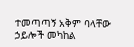ተመጣጣኝ አቅም ባላቸው ኃይሎች መካከል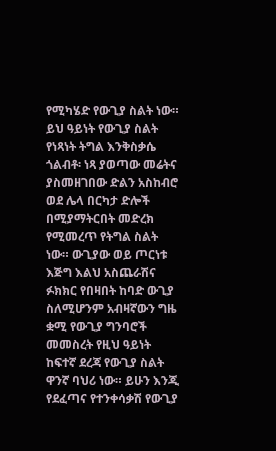የሚካሄድ የውጊያ ስልት ነው። ይህ ዓይነት የውጊያ ስልት የነጻነት ትግል እንቅስቃሴ ጎልብቶ፡ ነጻ ያወጣው መሬትና ያስመዘገበው ድልን አስከብሮ ወደ ሌላ በርካታ ድሎች በሚያማትርበት መድረክ የሚመረጥ የትግል ስልት ነው። ውጊያው ወይ ጦርነቱ እጅግ እልህ አስጨራሽና ፉክክር የበዛበት ከባድ ውጊያ ስለሚሆንም አብዛኛውን ግዜ ቋሚ የውጊያ ግንባሮች መመስረት የዚህ ዓይነት ከፍተኛ ደረጃ የውጊያ ስልት ዋንኛ ባህሪ ነው። ይሁን እንጂ የደፈጣና የተንቀሳቃሽ የውጊያ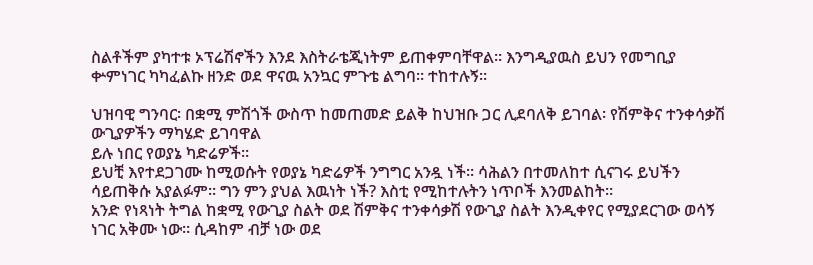ስልቶችም ያካተቱ ኦፕሬሽኖችን እንደ እስትራቴጂነትም ይጠቀምባቸዋል። እንግዲያዉስ ይህን የመግቢያ ቍምነገር ካካፈልኩ ዘንድ ወደ ዋናዉ አንኳር ምጉቴ ልግባ። ተከተሉኝ።

ህዝባዊ ግንባር፡ በቋሚ ምሽጎች ውስጥ ከመጠመድ ይልቅ ከህዝቡ ጋር ሊደባለቅ ይገባል፡ የሽምቅና ተንቀሳቃሽ ውጊያዎችን ማካሄድ ይገባዋል
ይሉ ነበር የወያኔ ካድሬዎች።
ይህቺ እየተደጋገሙ ከሚወሱት የወያኔ ካድሬዎች ንግግር አንዷ ነች። ሳሕልን በተመለከተ ሲናገሩ ይህችን ሳይጠቅሱ አያልፉም። ግን ምን ያህል እዉነት ነች? እስቲ የሚከተሉትን ነጥቦች እንመልከት።
አንድ የነጻነት ትግል ከቋሚ የውጊያ ስልት ወደ ሽምቅና ተንቀሳቃሽ የውጊያ ስልት እንዲቀየር የሚያደርገው ወሳኝ ነገር አቅሙ ነው። ሲዳከም ብቻ ነው ወደ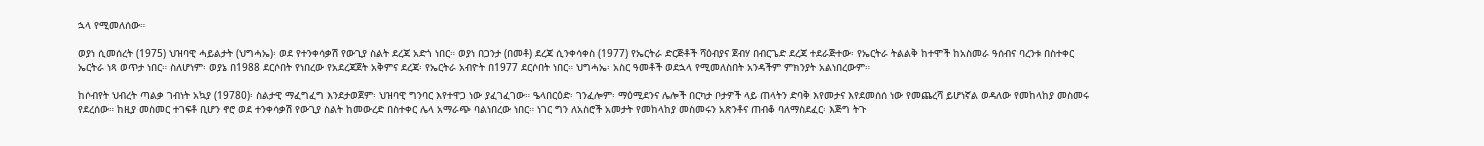ኋላ የሚመለሰው።

ወያነ ሲመሰረት (1975) ህዝባዊ ሓይልታት (ህግሓኤ)፡ ወደ የተንቀሳቃሽ የውጊያ ስልት ደረጃ አድጎ ነበር። ወያነ በጋንታ (በመቶ) ደረጃ ሲንቀሳቀስ (1977) የኤርትራ ድርጅቶች ሻዕብያና ጀብሃ በብርጌድ ደረጃ ተደራጅተው፡ የኤርትራ ትልልቅ ከተሞች ከአስመራ ዓሰብና ባረንቱ በስተቀር ኤርትራ ነጻ ወጥታ ነበር። ስለሆነም፡ ወያኔ በ1988 ደርሶበት የነበረው የአደረጃጀት አቅምና ደረጃ፡ የኤርትራ አብዮት በ1977 ደርሶበት ነበር። ህግሓኤ፡ አስር ዓመቶች ወደኋላ የሚመለስበት አንዳችም ምክንያት አልነበረውም።

ከሶብየት ህብረት ጣልቃ ገብነት አኳያ (19780)፡ ስልታዊ ማፈግፈግ እንደታወጀም፡ ህዝባዊ ግንባር እየተዋጋ ነው ያፈገፈገው። ዔላበርዕድ፡ ገንፈሎም፡ ማዕሚደንና ሌሎች በርካታ ቦታዎች ላይ ጠላትን ድባቅ እየመታና እየደመሰሰ ነው የመጨረሻ ይሆነኛል ወዳለው የመከላከያ መስመሩ የደረሰው። ከዚያ መስመር ተገፍቶ ቢሆን ኖሮ ወደ ተንቀሳቃሽ የውጊያ ስልት ከመውረድ በስተቀር ሌላ አማራጭ ባልነበረው ነበር። ነገር ግን ለአስሮች አመታት የመከላከያ መስመሩን አጽንቶና ጠብቆ ባለማስደፈር፡ እጅግ ትጉ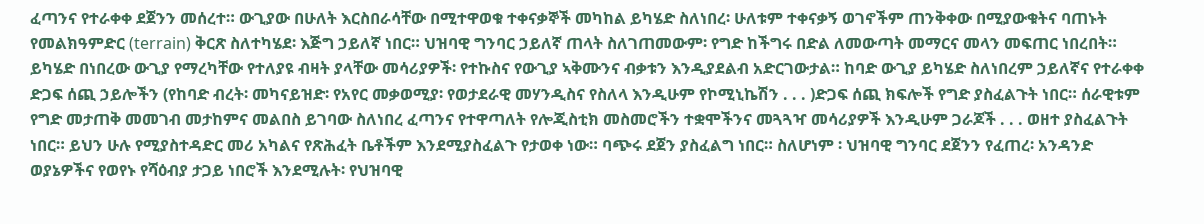ፈጣንና የተራቀቀ ደጀንን መሰረተ። ውጊያው በሁለት እርስበራሳቸው በሚተዋወቁ ተቀናቃኞች መካከል ይካሄድ ስለነበረ፡ ሁለቱም ተቀናቃኝ ወገኖችም ጠንቅቀው በሚያውቁትና ባጠኑት የመልክዓምድር (terrain) ቅርጽ ስለተካሄደ፡ እጅግ ኃይለኛ ነበር። ህዝባዊ ግንባር ኃይለኛ ጠላት ስለገጠመውም፡ የግድ ከችግሩ በድል ለመውጣት መማርና መላን መፍጠር ነበረበት። ይካሄድ በነበረው ውጊያ የማረካቸው የተለያዩ ብዛት ያላቸው መሳሪያዎች፡ የተኩስና የውጊያ ኣቅሙንና ብቃቱን እንዲያደልብ አድርገውታል። ከባድ ውጊያ ይካሄድ ስለነበረም ኃይለኛና የተራቀቀ ድጋፍ ሰጪ ኃይሎችን (የከባድ ብረት፡ መካናይዝድ፡ የአየር መቃወሚያ፡ የወታደራዊ መሃንዲስና የስለላ እንዲሁም የኮሚኒኬሽን . . . )ድጋፍ ሰጪ ክፍሎች የግድ ያስፈልጉት ነበር። ሰራዊቱም የግድ መታጠቅ መመገብ መታከምና መልበስ ይገባው ስለነበረ ፈጣንና የተዋጣለት የሎጂስቲክ መስመሮችን ተቋሞችንና መጓጓዣ መሳሪያዎች እንዲሁም ጋራጆች . . . ወዘተ ያስፈልጉት ነበር። ይህን ሁሉ የሚያስተዳድር መሪ አካልና የጽሕፈት ቤቶችም እንደሚያስፈልጉ የታወቀ ነው። ባጭሩ ደጀን ያስፈልግ ነበር። ስለሆነም ፡ ህዝባዊ ግንባር ደጀንን የፈጠረ፡ አንዳንድ ወያኔዎችና የወየኑ የሻዕብያ ታጋይ ነበሮች እንደሚሉት፡ የህዝባዊ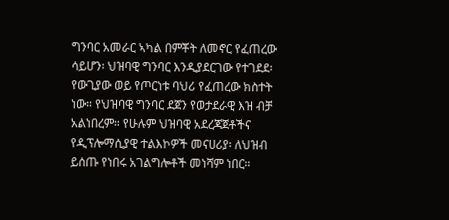ግንባር አመራር ኣካል በምቾት ለመኖር የፈጠረው ሳይሆን፡ ህዝባዊ ግንባር እንዲያደርገው የተገደደ፡ የውጊያው ወይ የጦርነቱ ባህሪ የፈጠረው ክስተት ነው። የህዝባዊ ግንባር ደጀን የወታደራዊ እዝ ብቻ አልነበረም። የሁሉም ህዝባዊ አደረጃጀቶችና የዲፕሎማሲያዊ ተልእኮዎች መናሀሪያ፡ ለህዝብ ይሰጡ የነበሩ አገልግሎቶች መነሻም ነበር።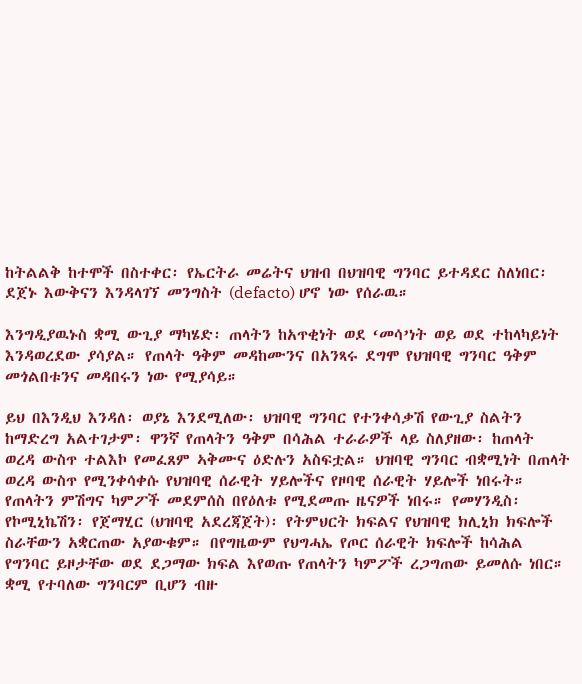ከትልልቅ ከተሞች በስተቀር፡ የኤርትራ መሬትና ህዝብ በህዝባዊ ግንባር ይተዳደር ስለነበር፡ ደጀኑ እውቅናን እንዳላገኘ መንግስት (defacto) ሆኖ ነው የሰራዉ።

እንግዲያዉኑስ ቋሚ ውጊያ ማካሄድ፡ ጠላትን ከአጥቂነት ወደ ‘መሳ’ነት ወይ ወደ ተከላካይነት እንዳወረደው ያሳያል። የጠላት ዓቅም መዳከሙንና በአንጻሩ ደግሞ የህዝባዊ ግንባር ዓቅም መጎልበቱንና መዳበሩን ነው የሚያሳይ።

ይህ በእንዲህ እንዳለ፡ ወያኔ እንደሚለው፡ ህዝባዊ ግንባር የተንቀሳቃሽ የውጊያ ስልትን ከማድረግ አልተገታም፡ ዋንኛ የጠላትን ዓቅም በሳሕል ተራራዎች ላይ ስለያዘው፡ ከጠላት ወረዳ ውስጥ ተልእኮ የመፈጸም ኣቅሙና ዕድሉን አስፍቷል። ህዝባዊ ግንባር ብቋሚነት በጠላት ወረዳ ውስጥ የሚንቀሳቀሱ የህዝባዊ ሰራዊት ሃይሎችና የዞባዊ ሰራዊት ሃይሎች ነበሩት። የጠላትን ምሽግና ካምፖች መደምሰስ በየዕለቱ የሚደመጡ ዜናዎች ነበሩ። የመሃንዲስ፡ የኮሚኒኬሽን፡ የጀማሂር (ህዝባዊ አደረጃጀት)፡ የትምህርት ክፍልና የህዝባዊ ክሊኒክ ክፍሎች ስራቸውን አቋርጠው አያውቁም። በየግዜውም የህግሓኤ የጦር ሰራዊት ክፍሎች ከሳሕል የግንባር ይዞታቸው ወደ ደጋማው ክፍል እየወጡ የጠላትን ካምፖች ረጋግጠው ይመለሱ ነበር። ቋሚ የተባለው ግንባርም ቢሆን ብዙ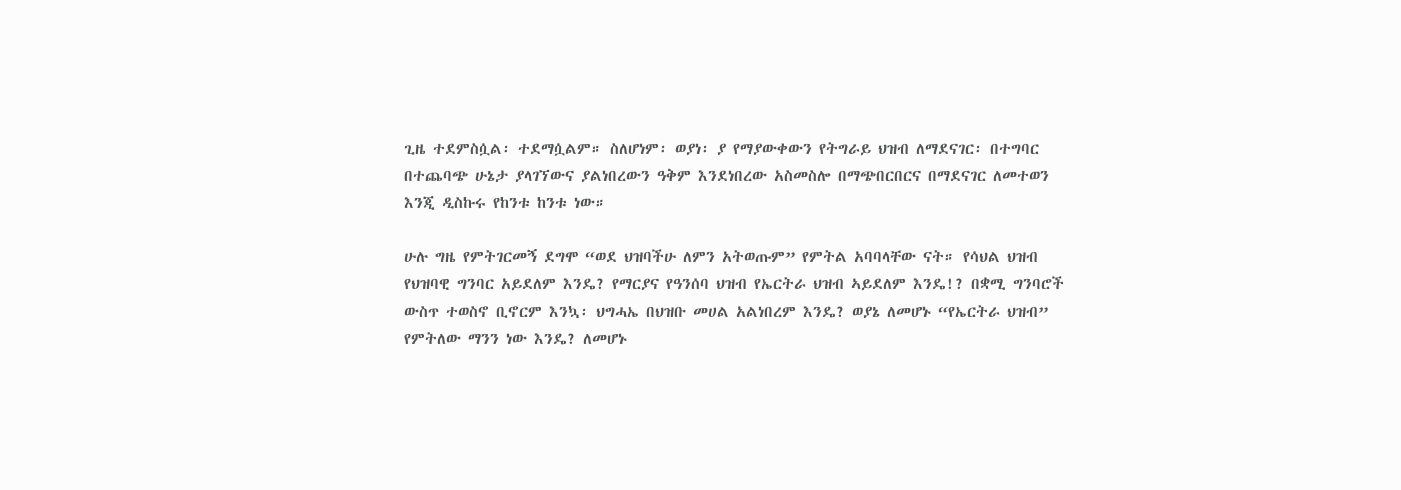ጊዜ ተደምስሷል፡ ተደማሷልም። ስለሆነም፡ ወያነ፡ ያ የማያውቀውን የትግራይ ህዝብ ለማደናገር፡ በተግባር በተጨባጭ ሁኔታ ያላገኘውና ያልነበረውን ዓቅም እንደነበረው አስመስሎ በማጭበርበርና በማደናገር ለመተወን እንጂ ዲስኩሩ የከንቱ ከንቱ ነው።

ሁሉ ግዜ የምትገርመኝ ደግሞ “ወደ ህዝባችሁ ለምን አትወጡም” የምትል አባባላቸው ናት። የሳህል ህዝብ የህዝባዊ ግንባር አይደለም እንዴ? የማርያና የዓንሰባ ህዝብ የኤርትራ ህዝብ ኣይደለም እንዴ!? በቋሚ ግንባሮች ውስጥ ተወስኖ ቢኖርም እንኳ፡ ህግሓኤ በህዝቡ መሀል አልነበረም እንዴ? ወያኔ ለመሆኑ “የኤርትራ ህዝብ” የምትለው ማንን ነው እንዴ? ለመሆኑ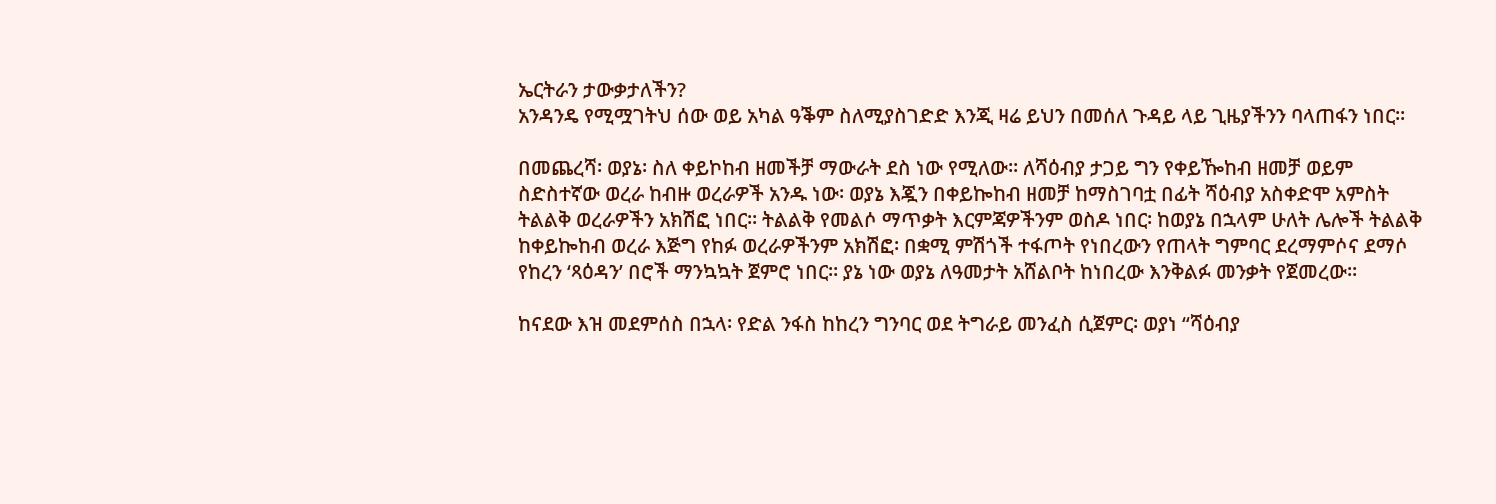ኤርትራን ታውቃታለችን?
አንዳንዴ የሚሟገትህ ሰው ወይ አካል ዓቕም ስለሚያስገድድ እንጂ ዛሬ ይህን በመሰለ ጉዳይ ላይ ጊዜያችንን ባላጠፋን ነበር።

በመጨረሻ፡ ወያኔ፡ ስለ ቀይኮከብ ዘመችቻ ማውራት ደስ ነው የሚለው። ለሻዕብያ ታጋይ ግን የቀይዀከብ ዘመቻ ወይም ስድስተኛው ወረራ ከብዙ ወረራዎች አንዱ ነው፡ ወያኔ እጇን በቀይኰከብ ዘመቻ ከማስገባቷ በፊት ሻዕብያ አስቀድሞ አምስት ትልልቅ ወረራዎችን አክሽፎ ነበር። ትልልቅ የመልሶ ማጥቃት እርምጃዎችንም ወስዶ ነበር፡ ከወያኔ በኋላም ሁለት ሌሎች ትልልቅ ከቀይኰከብ ወረራ እጅግ የከፉ ወረራዎችንም አክሽፎ፡ በቋሚ ምሽጎች ተፋጦት የነበረውን የጠላት ግምባር ደረማምሶና ደማሶ የከረን ‘ጻዕዳን’ በሮች ማንኳኳት ጀምሮ ነበር። ያኔ ነው ወያኔ ለዓመታት አሸልቦት ከነበረው እንቅልፉ መንቃት የጀመረው።

ከናደው እዝ መደምሰስ በኋላ፡ የድል ንፋስ ከከረን ግንባር ወደ ትግራይ መንፈስ ሲጀምር፡ ወያነ “ሻዕብያ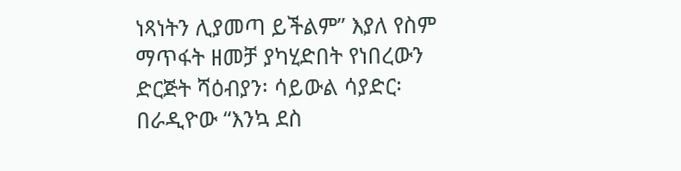ነጻነትን ሊያመጣ ይችልም” እያለ የስም ማጥፋት ዘመቻ ያካሂድበት የነበረውን ድርጅት ሻዕብያን፡ ሳይውል ሳያድር፡ በራዲዮው “እንኳ ደስ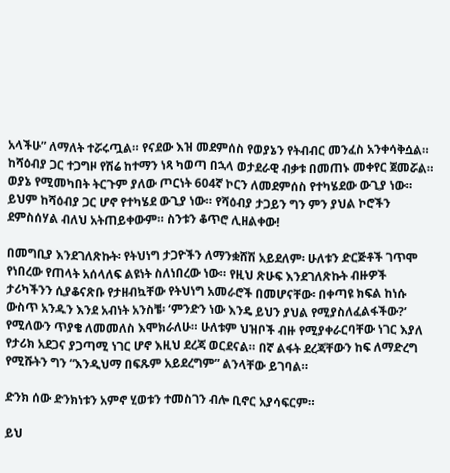አላችሁ” ለማለት ተሯሩጧል። የናደው እዝ መደምሰስ የወያኔን የትብብር መንፈስ አንቀሳቅሷል። ከሻዕብያ ጋር ተጋግዞ የሽሬ ከተማን ነጻ ካወጣ በኋላ ወታደራዊ ብቃቱ በመጠኑ መቀየር ጀመሯል። ወያኔ የሚመካበት ትርጉም ያለው ጦርነት 604ኛ ኮርን ለመደምሰስ የተካሄደው ውጊያ ነው። ይህም ከሻዕብያ ጋር ሆኖ የተካሄደ ውጊያ ነው። የሻዕብያ ታጋይን ግን ምን ያህል ኮሮችን ደምስሰሃል ብለህ አትጠይቀውም። ስንቱን ቆጥሮ ሊዘልቀው!

በመግቢያ እንደገለጽኩት፡ የትህነግ ታጋዮችን ለማንቋሸሽ አይደለም፡ ሁለቱን ድርጅቶች ገጥሞ የነበረው የጠላት አሰላለፍ ልዩነት ስለነበረው ነው። የዚህ ጽሁፍ እንደገለጽኩት ብዙዎች ታሪካችንን ሲያቆናጽቡ የታዘብኳቸው የትህነግ አመራሮች በመሆናቸው፡ በቀጣዩ ክፍል ከነሱ ውስጥ አንዱን እንደ አብነት አንስቼ፡ ‘ምንድን ነው እንዴ ይህን ያህል የሚያስለፈልፋችው?’ የሚለውን ጥያቄ ለመመለስ እሞክራለሁ። ሁለቱም ህዝቦች ብዙ የሚያቀራርባቸው ነገር እያለ የታሪክ አደጋና ያጋጣሚ ነገር ሆኖ እዚህ ደረጃ ወርደናል። በኛ ልፋት ደረጃቸውን ከፍ ለማድረግ የሚሹትን ግን “እንዲህማ በፍጹም አይደረግም” ልንላቸው ይገባል።

ድንክ ሰው ድንክነቱን አምኖ ሂወቱን ተመስገን ብሎ ቢኖር አያሳፍርም።

ይህ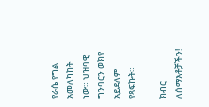የራሴ የግል አመለካከት ነው። ህዝባዊ ግንባርን ወክየ አይደለም የጻፍኩት።

ክብር ለሰማእቶቻችን!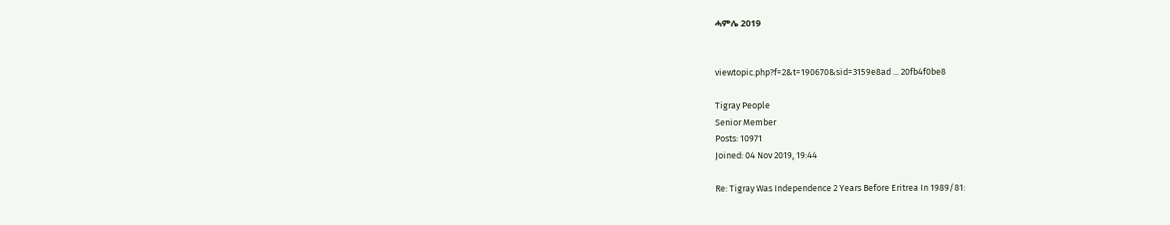ሓምሌ 2019


viewtopic.php?f=2&t=190670&sid=3159e8ad ... 20fb4f0be8

Tigray People
Senior Member
Posts: 10971
Joined: 04 Nov 2019, 19:44

Re: Tigray Was Independence 2 Years Before Eritrea In 1989/81: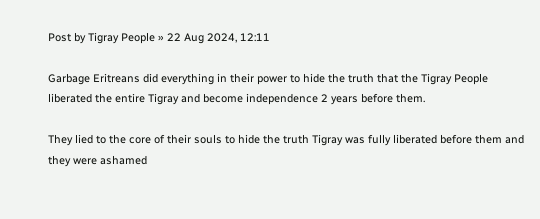Post by Tigray People » 22 Aug 2024, 12:11

Garbage Eritreans did everything in their power to hide the truth that the Tigray People liberated the entire Tigray and become independence 2 years before them.

They lied to the core of their souls to hide the truth Tigray was fully liberated before them and they were ashamed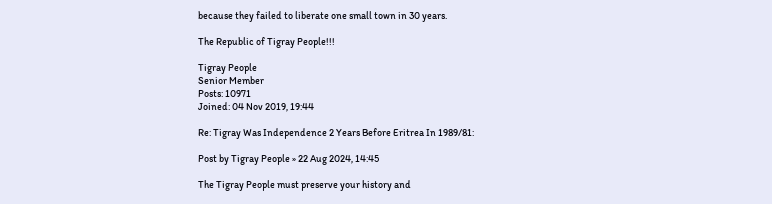because they failed to liberate one small town in 30 years.

The Republic of Tigray People!!!

Tigray People
Senior Member
Posts: 10971
Joined: 04 Nov 2019, 19:44

Re: Tigray Was Independence 2 Years Before Eritrea In 1989/81:

Post by Tigray People » 22 Aug 2024, 14:45

The Tigray People must preserve your history and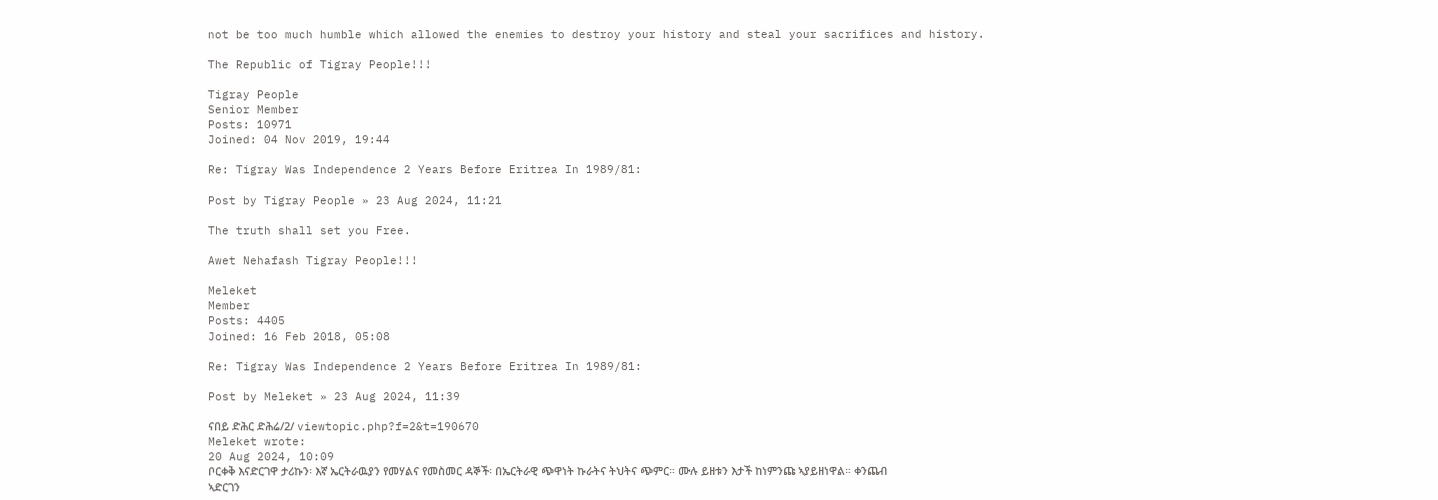not be too much humble which allowed the enemies to destroy your history and steal your sacrifices and history.

The Republic of Tigray People!!!

Tigray People
Senior Member
Posts: 10971
Joined: 04 Nov 2019, 19:44

Re: Tigray Was Independence 2 Years Before Eritrea In 1989/81:

Post by Tigray People » 23 Aug 2024, 11:21

The truth shall set you Free.

Awet Nehafash Tigray People!!!

Meleket
Member
Posts: 4405
Joined: 16 Feb 2018, 05:08

Re: Tigray Was Independence 2 Years Before Eritrea In 1989/81:

Post by Meleket » 23 Aug 2024, 11:39

ናበይ ድሕር ድሕሬ/2/ viewtopic.php?f=2&t=190670
Meleket wrote:
20 Aug 2024, 10:09
ቦርቀቅ እናድርገዋ ታሪኩን፡ እኛ ኤርትራዉያን የመሃልና የመስመር ዳኞች፡ በኤርትራዊ ጭዋነት ኩራትና ትህትና ጭምር። ሙሉ ይዘቱን እታች ከነምንጩ ኣያይዘነዋል። ቀንጨብ ኣድርገን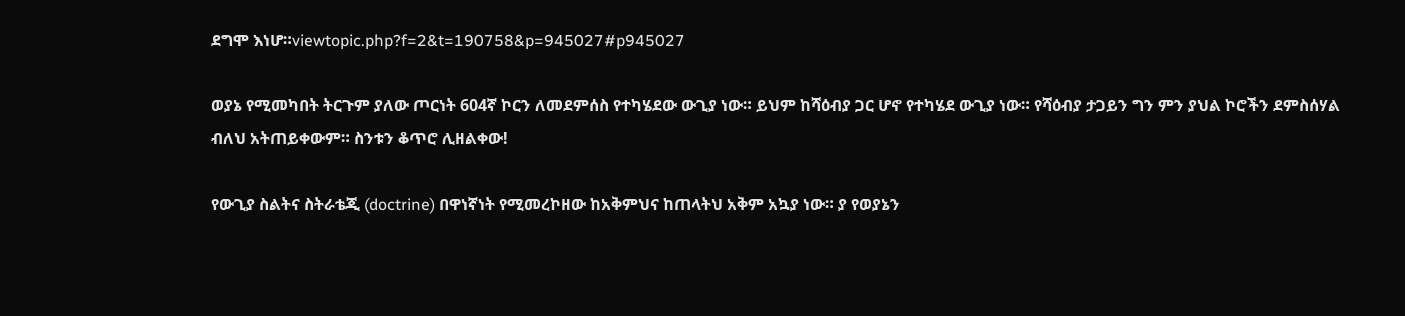ደግሞ እነሆ።viewtopic.php?f=2&t=190758&p=945027#p945027

ወያኔ የሚመካበት ትርጉም ያለው ጦርነት 604ኛ ኮርን ለመደምሰስ የተካሄደው ውጊያ ነው። ይህም ከሻዕብያ ጋር ሆኖ የተካሄደ ውጊያ ነው። የሻዕብያ ታጋይን ግን ምን ያህል ኮሮችን ደምስሰሃል ብለህ አትጠይቀውም። ስንቱን ቆጥሮ ሊዘልቀው!

የውጊያ ስልትና ስትራቴጂ (doctrine) በዋነኛነት የሚመረኮዘው ከአቅምህና ከጠላትህ አቅም አኳያ ነው። ያ የወያኔን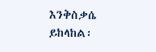እንቅስቃሴ ይከላከል፡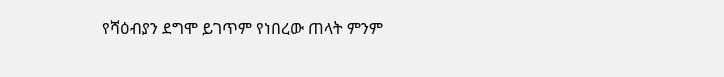የሻዕብያን ደግሞ ይገጥም የነበረው ጠላት ምንም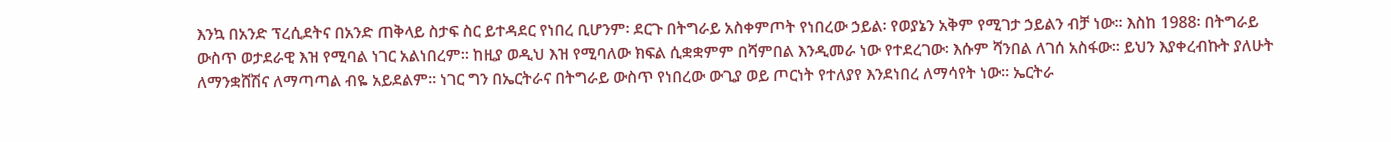እንኳ በአንድ ፕረሲደትና በአንድ ጠቅላይ ስታፍ ስር ይተዳደር የነበረ ቢሆንም፡ ደርጉ በትግራይ አስቀምጦት የነበረው ኃይል፡ የወያኔን አቅም የሚገታ ኃይልን ብቻ ነው። እስከ 1988፡ በትግራይ ውስጥ ወታደራዊ እዝ የሚባል ነገር አልነበረም። ከዚያ ወዲህ እዝ የሚባለው ክፍል ሲቋቋምም በሻምበል እንዲመራ ነው የተደረገው፡ እሱም ሻንበል ለገሰ አስፋው። ይህን እያቀረብኩት ያለሁት ለማንቋሸሽና ለማጣጣል ብዬ አይደልም። ነገር ግን በኤርትራና በትግራይ ውስጥ የነበረው ውጊያ ወይ ጦርነት የተለያየ እንደነበረ ለማሳየት ነው። ኤርትራ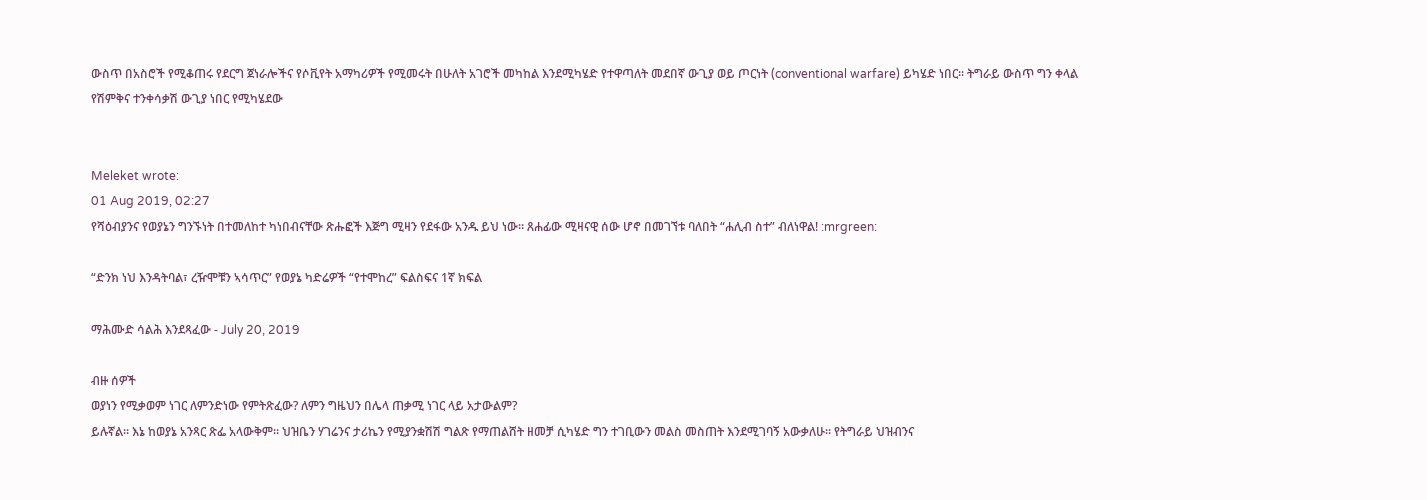ውስጥ በአስሮች የሚቆጠሩ የደርግ ጀነራሎችና የሶቪየት አማካሪዎች የሚመሩት በሁለት አገሮች መካከል እንደሚካሄድ የተዋጣለት መደበኛ ውጊያ ወይ ጦርነት (conventional warfare) ይካሄድ ነበር። ትግራይ ውስጥ ግን ቀላል የሽምቅና ተንቀሳቃሽ ውጊያ ነበር የሚካሄደው


Meleket wrote:
01 Aug 2019, 02:27
የሻዕብያንና የወያኔን ግንኙነት በተመለከተ ካነበብናቸው ጽሑፎች እጅግ ሚዛን የደፋው አንዱ ይህ ነው። ጸሐፊው ሚዛናዊ ሰው ሆኖ በመገኘቱ ባለበት “ሐሊብ ስተ” ብለነዋል! :mrgreen:

“ድንክ ነህ እንዳትባል፣ ረዥሞቹን ኣሳጥር” የወያኔ ካድሬዎች “የተሞከረ” ፍልስፍና 1ኛ ክፍል

ማሕሙድ ሳልሕ እንደጻፈው - July 20, 2019

ብዙ ሰዎች
ወያነን የሚቃወም ነገር ለምንድነው የምትጽፈው? ለምን ግዜህን በሌላ ጠቃሚ ነገር ላይ አታውልም?
ይሉኛል። እኔ ከወያኔ አንጻር ጽፌ አላውቅም። ህዝቤን ሃገሬንና ታሪኬን የሚያንቋሽሽ ግልጽ የማጠልሸት ዘመቻ ሲካሄድ ግን ተገቢውን መልስ መስጠት እንደሚገባኝ አውቃለሁ። የትግራይ ህዝብንና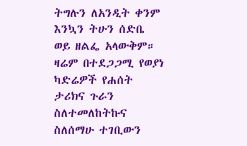ትግሉን ለአንዲት ቀንም እንኳን ትሁን ሰድቤ ወይ ዘልፌ አላውቅም። ዛሬም በተደጋጋሚ የወያነ ካድሬዎች የሐሰት ታሪክና ጉራን ስለተመለከትኩና ስለሰማሁ ተገቢውን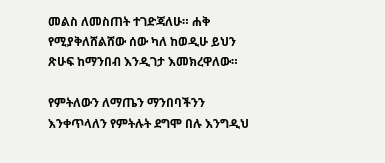መልስ ለመስጠት ተገድጃለሁ። ሐቅ የሚያቅለሸልሸው ሰው ካለ ከወዲሁ ይህን ጽሁፍ ከማንበብ እንዲገታ እመክረዋለው።

የምትለውን ለማጤን ማንበባችንን እንቀጥላለን የምትሉት ደግሞ በሉ እንግዲህ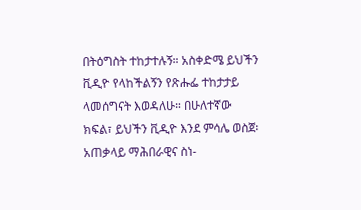በትዕግስት ተከታተሉኝ። አስቀድሜ ይህችን ቪዲዮ የላከችልኝን የጽሑፌ ተከታታይ ላመሰግናት እወዳለሁ። በሁለተኛው ክፍል፣ ይህችን ቪዲዮ እንደ ምሳሌ ወስጀ፡ አጠቃላይ ማሕበራዊና ስነ-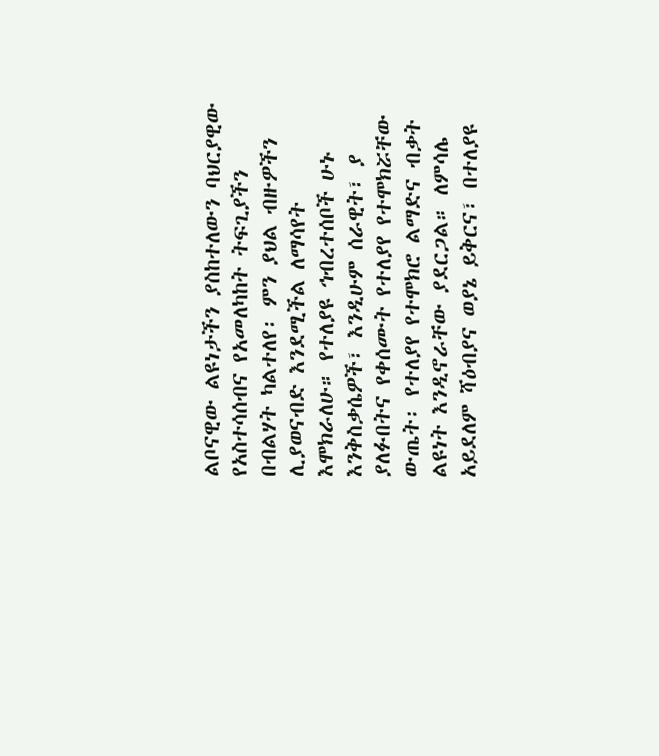ልቦናዊው ልዩነታችን ያስከተለውን ባህርያዊው የአስተሳሰብና የአመለካከት ትፍጊያችን በብልሃት ካልተለየ፡ ምን ያህል ብዙዎችን ሊያወናብድ እንደሚችል ለማሳየት እሞክራለሁ። የተለያዩ ኅብረተሰቦች ሁኑ እንቅስቃሴዎች፣ እንዲሁም ሰራዊት፣ ያ ያለፉበትና የቀሰሙት የተለያየ የተሞክሯቸው ውጤት፡ የተለያየ የተሞክሮ ልማድና ብቃት ልዩነት እንዲኖራቸው ያደርጋል። ለምሳሌ አይደለም ሻዕብያና ወያኔ ይቅርና፣ በተለያዩ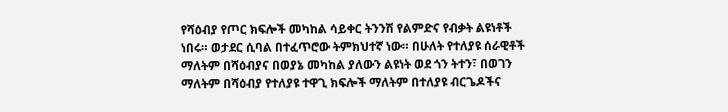የሻዕብያ የጦር ክፍሎች መካከል ሳይቀር ትንንሽ የልምድና የብቃት ልዩነቶች ነበሩ። ወታደር ሲባል በተፈጥሮው ትምክህተኛ ነው። በሁለት የተለያዩ ሰራዊቶች ማለትም በሻዕብያና በወያኔ መካከል ያለውን ልዩነት ወደ ጎን ትተን፣ በወገን ማለትም በሻዕብያ የተለያዩ ተዋጊ ክፍሎች ማለትም በተለያዩ ብርጌዶችና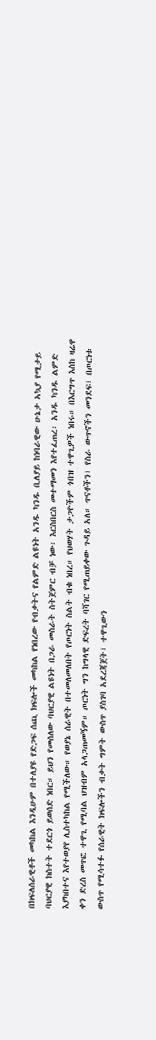በክፍለሰራዊቶች መካከል እንዲሁም በተለያዩ የድጋፍ ሰጪ ክፍሎች መካከል የነበረው የብቃትና የልምድ ልዩነት አንዱ ካንዱ ቢለያይ ከነባራዊው ሁኔታ ኣኳያ የሚታይ ባህርያዊ ክስተት ተደርጎ ይወሰድ ነበር። ይህን የመሰለው ባህርያዊ ልዩነት በጋራ መስራት ስትጀምር ብቻ ነው፡ እርስበርስ መተማመን እየተፈጠረ፡ አንዱ ካንዱ ልምድ እያካበተና እየተወያየ ሊስተካከል የሚችለው። የወያኔ ሰራዊት በተመለመለበት የጦርነት ስልት ብቁ ነበረ። የህወሃት ታጋዮችም ጎበዝ ተዋጊዎች ነበሩ። በእርግጥ እስከ ዛሬዋ ቀን ድረስ መጥፎ ተዋጊ የሚባል ህዝብም አላጋጠመኝም። ጦርነት ግን ከግላዊ ድፍረት ባሻገር የሚጠይቀው ጉዳይ አለ። ጥናቶችን፣ የስራ ውጥኖችን መንደፍ፣ በጦርነቱ ውስጥ የሚሳተፉ የሰራዊት ክፍሎችን ብቃት ግምት ውስጥ ያስገባ አደረጃጀት፣ ተዋጊውን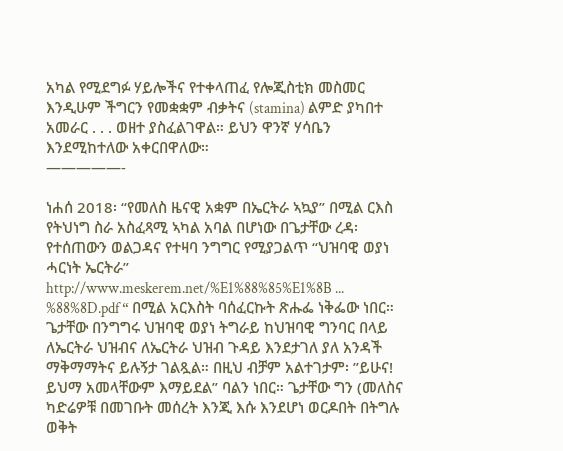አካል የሚደግፉ ሃይሎችና የተቀላጠፈ የሎጂስቲክ መስመር እንዲሁም ችግርን የመቋቋም ብቃትና (stamina) ልምድ ያካበተ አመራር . . . ወዘተ ያስፈልገዋል። ይህን ዋንኛ ሃሳቤን እንደሚከተለው አቀርበዋለው።
—————-

ነሐሰ 2018፡ “የመለስ ዜናዊ አቋም በኤርትራ ኣኳያ” በሚል ርእስ የትህነግ ስራ አስፈጻሚ ኣካል አባል በሆነው በጌታቸው ረዳ፡ የተሰጠውን ወልጋዳና የተዛባ ንግግር የሚያጋልጥ “ህዝባዊ ወያነ ሓርነት ኤርትራ” http://www.meskerem.net/%E1%88%85%E1%8B ... %88%8D.pdf “ በሚል አርእስት ባሰፈርኩት ጽሑፌ ነቅፌው ነበር። ጌታቸው በንግግሩ ህዝባዊ ወያነ ትግራይ ከህዝባዊ ግንባር በላይ ለኤርትራ ህዝብና ለኤርትራ ህዝብ ጉዳይ እንደታገለ ያለ አንዳች ማቅማማትና ይሉኝታ ገልጿል። በዚህ ብቻም አልተገታም፡ ”ይሁና! ይህማ አመላቸውም እማይደል” ባልን ነበር። ጌታቸው ግን (መለስና ካድሬዎቹ በመገቡት መሰረት እንጂ እሱ እንደሆነ ወርዶበት በትግሉ ወቅት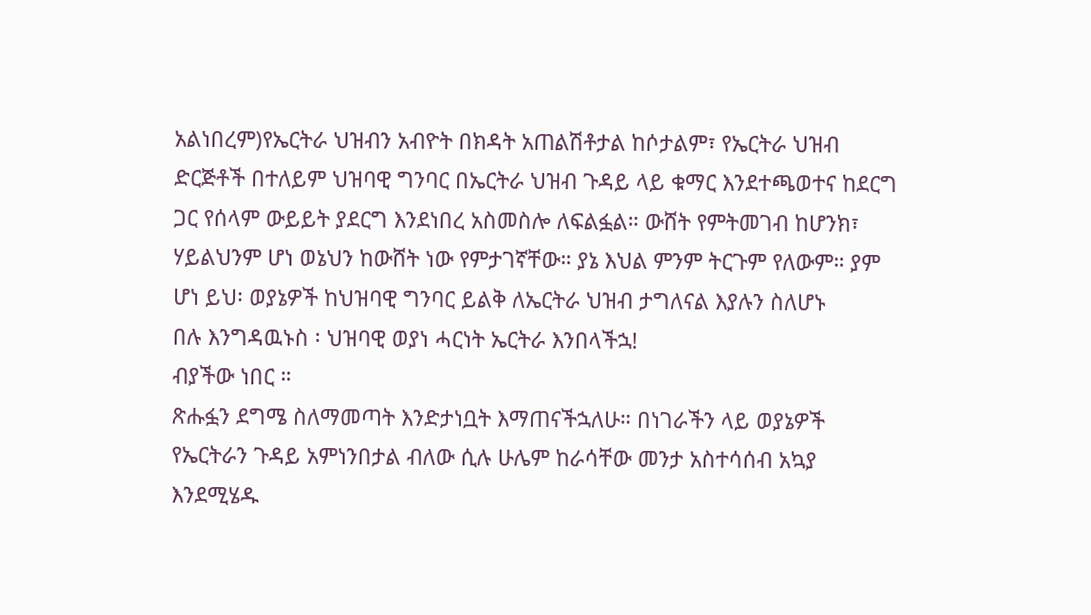አልነበረም)የኤርትራ ህዝብን አብዮት በክዳት አጠልሽቶታል ከሶታልም፣ የኤርትራ ህዝብ ድርጅቶች በተለይም ህዝባዊ ግንባር በኤርትራ ህዝብ ጉዳይ ላይ ቁማር እንደተጫወተና ከደርግ ጋር የሰላም ውይይት ያደርግ እንደነበረ አስመስሎ ለፍልፏል። ውሸት የምትመገብ ከሆንክ፣ ሃይልህንም ሆነ ወኔህን ከውሸት ነው የምታገኛቸው። ያኔ እህል ምንም ትርጉም የለውም። ያም ሆነ ይህ፡ ወያኔዎች ከህዝባዊ ግንባር ይልቅ ለኤርትራ ህዝብ ታግለናል እያሉን ስለሆኑ
በሉ እንግዳዉኑስ ፡ ህዝባዊ ወያነ ሓርነት ኤርትራ እንበላችኋ!
ብያችው ነበር ።
ጽሑፏን ደግሜ ስለማመጣት እንድታነቧት እማጠናችኋለሁ። በነገራችን ላይ ወያኔዎች የኤርትራን ጉዳይ አምነንበታል ብለው ሲሉ ሁሌም ከራሳቸው መንታ አስተሳሰብ አኳያ እንደሚሄዱ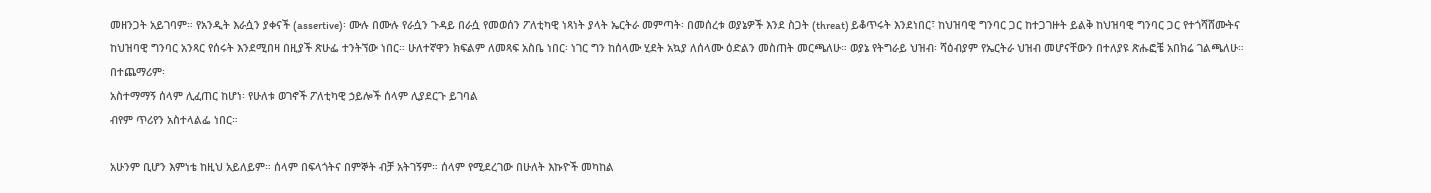መዘንጋት አይገባም። የአንዲት እራሷን ያቀናች (assertive)፡ ሙሉ በሙሉ የራሷን ጉዳይ በራሷ የመወሰን ፖለቲካዊ ነጻነት ያላት ኤርትራ መምጣት፡ በመሰረቱ ወያኔዎች እንደ ስጋት (threat) ይቆጥሩት እንደነበር፣ ከህዝባዊ ግንባር ጋር ከተጋገዙት ይልቅ ከህዝባዊ ግንባር ጋር የተጎሻሸሙትና ከህዝባዊ ግንባር አንጻር የሰሩት እንደሚበዛ በዚያች ጽሁፌ ተንትኘው ነበር። ሁለተኛዋን ክፍልም ለመጻፍ አስቤ ነበር፡ ነገር ግን ከሰላሙ ሂደት አኳያ ለሰላሙ ዕድልን መስጠት መርጫለሁ። ወያኔ የትግራይ ህዝብ፡ ሻዕብያም የኤርትራ ህዝብ መሆናቸውን በተለያዩ ጽሑፎቼ አበክሬ ገልጫለሁ። በተጨማሪም፡
አስተማማኝ ሰላም ሊፈጠር ከሆነ፡ የሁለቱ ወገኖች ፖለቲካዊ ኃይሎች ሰላም ሊያደርጉ ይገባል
ብየም ጥሪየን አስተላልፌ ነበር።

አሁንም ቢሆን እምነቴ ከዚህ አይለይም። ሰላም በፍላጎትና በምኞት ብቻ አትገኝም። ሰላም የሚደረገው በሁለት እኩዮች መካከል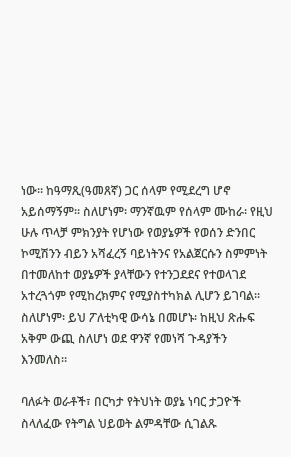ነው። ከዓማጺ(ዓመጸኛ) ጋር ሰላም የሚደረግ ሆኖ አይሰማኝም። ስለሆነም፡ ማንኛዉም የሰላም ሙከራ፡ የዚህ ሁሉ ጥላቻ ምክንያት የሆነው የወያኔዎች የወሰን ድንበር ኮሚሽንን ብይን አሻፈረኝ ባይነትንና የአልጀርሱን ስምምነት በተመለከተ ወያኔዎች ያላቸውን የተንጋደደና የተወላገደ አተረጓጎም የሚከረክምና የሚያስተካክል ሊሆን ይገባል። ስለሆነም፡ ይህ ፖለቲካዊ ውሳኔ በመሆኑ፡ ከዚህ ጽሑፍ አቅም ውጪ ስለሆነ ወደ ዋንኛ የመነሻ ጉዳያችን እንመለስ።

ባለፉት ወራቶች፣ በርካታ የትህነት ወያኔ ነባር ታጋዮች ስላለፈው የትግል ህይወት ልምዳቸው ሲገልጹ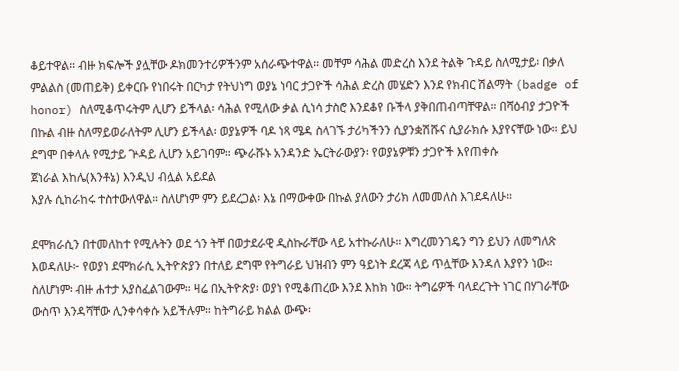ቆይተዋል። ብዙ ክፍሎች ያሏቸው ዶክመንተሪዎችንም አሰራጭተዋል። መቸም ሳሕል መድረስ እንደ ትልቅ ጉዳይ ስለሚታይ፡ በቃለ ምልልስ (መጠይቅ) ይቀርቡ የነበሩት በርካታ የትህነግ ወያኔ ነባር ታጋዮች ሳሕል ድረስ መሄድን እንደ የክብር ሽልማት (badge of honor) ስለሚቆጥሩትም ሊሆን ይችላል፡ ሳሕል የሚለው ቃል ሲነሳ ታስሮ እንደቆየ ቡችላ ያቅበጠብጣቸዋል። በሻዕብያ ታጋዮች በኩል ብዙ ስለማይወራለትም ሊሆን ይችላል፡ ወያኔዎች ባዶ ነጻ ሜዳ ስላገኙ ታሪካችንን ሲያንቋሽሹና ሲያራክሱ እያየናቸው ነው። ይህ ደግሞ በቀላሉ የሚታይ ጕዳይ ሊሆን አይገባም። ጭራሹኑ አንዳንድ ኤርትራውያን፡ የወያኔዎቹን ታጋዮች እየጠቀሱ
ጀነራል እከሌ(እንቶኔ) እንዲህ ብሏል አይደል
እያሉ ሲከራከሩ ተስተውለዋል። ስለሆነም ምን ይደረጋል፡ እኔ በማውቀው በኩል ያለውን ታሪክ ለመመለስ እገደዳለሁ።

ደሞክራሲን በተመለከተ የሚሉትን ወደ ጎን ትቸ በወታደራዊ ዲስኩራቸው ላይ አተኩራለሁ። እግረመንገዴን ግን ይህን ለመግለጽ እወዳለሁ፦ የወያነ ደሞክራሲ ኢትዮጵያን በተለይ ደግሞ የትግራይ ህዝብን ምን ዓይነት ደረጃ ላይ ጥሏቸው እንዳለ እያየን ነው። ስለሆነም፡ ብዙ ሐተታ አያስፈልገውም። ዛሬ በኢትዮጵያ፡ ወያነ የሚቆጠረው እንደ እከክ ነው። ትግሬዎች ባላደረጉት ነገር በሃገራቸው ውስጥ እንዳሻቸው ሊንቀሳቀሱ አይችሉም። ከትግራይ ክልል ውጭ፡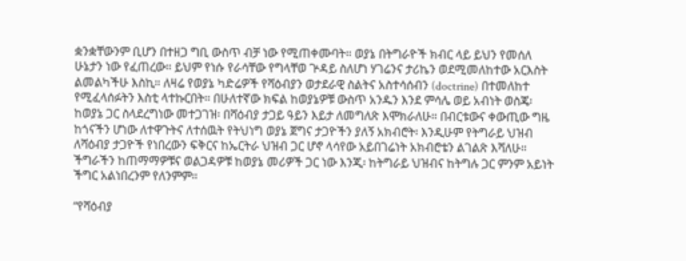ቋንቋቸውንም ቢሆን በተዘጋ ግቢ ውስጥ ብቻ ነው የሚጠቀሙባት። ወያኔ በትግራዮች ክብር ላይ ይህን የመሰለ ሁኔታን ነው የፈጠረው። ይህም የነሱ የራሳቸው የግላቸወ ጕዳይ ስለሆነ ሃገሬንና ታሪኬን ወደሚመለከተው አርእስት ልመልካችሁ እስኪ። ለዛሬ የወያኔ ካድሬዎች የሻዕብያን ወታደራዊ ስልትና አስተሳሰብን (doctrine) በተመለከተ የሚፈላሰፉትን እስቲ ላተኩርበት። በሁለተኛው ክፍል ከወያኔዎቹ ውስጥ አንዱን እንደ ምሳሌ ወይ አብነት ወስጄ፡ ከወያኔ ጋር ስላደረግነው መተጋገዝ፡ በሻዕብያ ታጋይ ዓይን እይታ ለመግለጽ እሞክራለሁ። በብርቱውና ቀውጢው ግዜ ከጎናችን ሆነው ለተዋጉትና ለተሰዉት የትህነግ ወያኔ ጀግና ታጋዮችን ያለኝ አክብሮት፡ እንዲሁም የትግራይ ህዝብ ለሻዕብያ ታጋዮች የነበረውን ፍቅርና ከኤርትራ ህዝብ ጋር ሆኖ ላሳየው አይበገሬነት አክብሮቴን ልገልጽ እሻለሁ። ችግራችን ከጠማማዎቹና ወልጋዳዎቹ ከወያኔ መሪዎች ጋር ነው እንጂ፡ ከትግራይ ህዝብና ከትግሉ ጋር ምንም አይነት ችግር አልነበረንም የለንምም።

“የሻዕብያ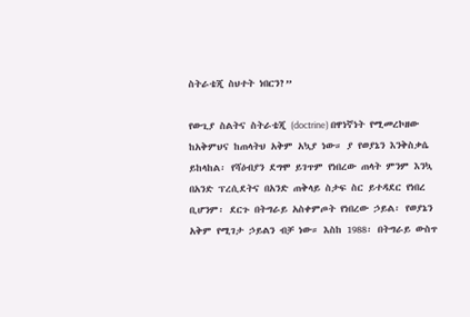ስትራቴጂ ስህተት ነበርን?”

የውጊያ ስልትና ስትራቴጂ (doctrine) በዋነኛነት የሚመረኮዘው ከአቅምህና ከጠላትህ አቅም አኳያ ነው። ያ የወያኔን እንቅስቃሴ ይከላከል፡ የሻዕብያን ደግሞ ይገጥም የነበረው ጠላት ምንም እንኳ በአንድ ፕረሲደትና በአንድ ጠቅላይ ስታፍ ስር ይተዳደር የነበረ ቢሆንም፡ ደርጉ በትግራይ አስቀምጦት የነበረው ኃይል፡ የወያኔን አቅም የሚገታ ኃይልን ብቻ ነው። እስከ 1988፡ በትግራይ ውስጥ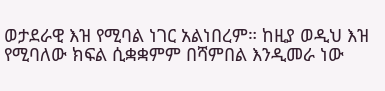ወታደራዊ እዝ የሚባል ነገር አልነበረም። ከዚያ ወዲህ እዝ የሚባለው ክፍል ሲቋቋምም በሻምበል እንዲመራ ነው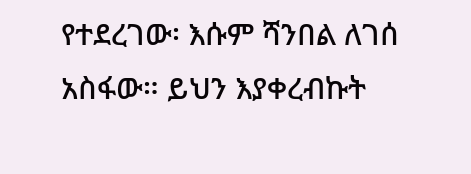የተደረገው፡ እሱም ሻንበል ለገሰ አስፋው። ይህን እያቀረብኩት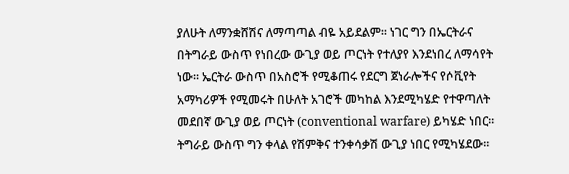ያለሁት ለማንቋሸሽና ለማጣጣል ብዬ አይደልም። ነገር ግን በኤርትራና በትግራይ ውስጥ የነበረው ውጊያ ወይ ጦርነት የተለያየ እንደነበረ ለማሳየት ነው። ኤርትራ ውስጥ በአስሮች የሚቆጠሩ የደርግ ጀነራሎችና የሶቪየት አማካሪዎች የሚመሩት በሁለት አገሮች መካከል እንደሚካሄድ የተዋጣለት መደበኛ ውጊያ ወይ ጦርነት (conventional warfare) ይካሄድ ነበር። ትግራይ ውስጥ ግን ቀላል የሽምቅና ተንቀሳቃሽ ውጊያ ነበር የሚካሄደው።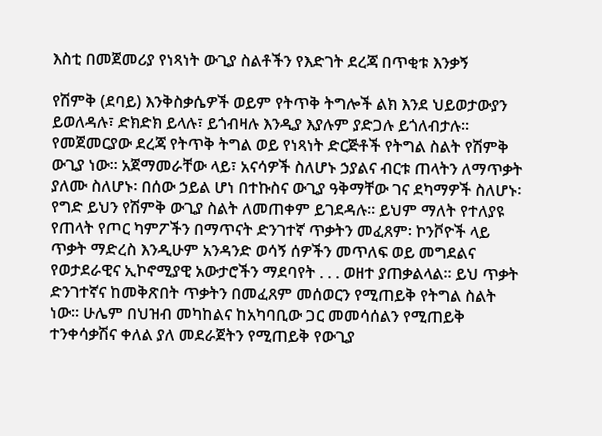እስቲ በመጀመሪያ የነጻነት ውጊያ ስልቶችን የእድገት ደረጃ በጥቂቱ እንቃኝ

የሽምቅ (ደባይ) እንቅስቃሴዎች ወይም የትጥቅ ትግሎች ልክ እንደ ህይወታውያን ይወለዳሉ፣ ድክድክ ይላሉ፣ ይጎብዛሉ እንዲያ እያሉም ያድጋሉ ይጎለብታሉ። የመጀመርያው ደረጃ የትጥቅ ትግል ወይ የነጻነት ድርጅቶች የትግል ስልት የሽምቅ ውጊያ ነው። አጀማመራቸው ላይ፣ አናሳዎች ስለሆኑ ኃያልና ብርቱ ጠላትን ለማጥቃት ያለሙ ስለሆኑ፡ በሰው ኃይል ሆነ በተኩስና ውጊያ ዓቅማቸው ገና ደካማዎች ስለሆኑ፡ የግድ ይህን የሽምቅ ውጊያ ስልት ለመጠቀም ይገደዳሉ። ይህም ማለት የተለያዩ የጠላት የጦር ካምፖችን በማጥናት ድንገተኛ ጥቃትን መፈጸም፡ ኮንቮዮች ላይ ጥቃት ማድረስ እንዲሁም አንዳንድ ወሳኝ ሰዎችን መጥለፍ ወይ መግደልና የወታደራዊና ኢኮኖሚያዊ አውታሮችን ማደባየት . . . ወዘተ ያጠቃልላል። ይህ ጥቃት ድንገተኛና ከመቅጽበት ጥቃትን በመፈጸም መሰወርን የሚጠይቅ የትግል ስልት ነው። ሁሌም በህዝብ መካከልና ከአካባቢው ጋር መመሳሰልን የሚጠይቅ ተንቀሳቃሽና ቀለል ያለ መደራጀትን የሚጠይቅ የውጊያ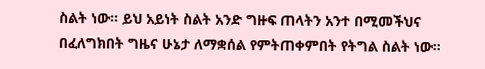ስልት ነው። ይህ አይነት ስልት አንድ ግዙፍ ጠላትን አንተ በሚመችህና በፈለግክበት ግዜና ሁኔታ ለማቋሰል የምትጠቀምበት የትግል ስልት ነው።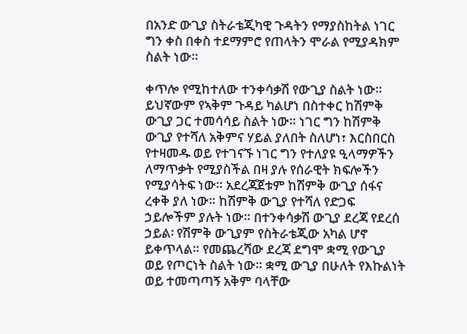በአንድ ውጊያ ስትራቴጂካዊ ጉዳትን የማያስከትል ነገር ግን ቀስ በቀስ ተደማምሮ የጠላትን ሞራል የሚያዳክም ስልት ነው።

ቀጥሎ የሚከተለው ተንቀሳቃሽ የውጊያ ስልት ነው። ይህኛውም የኣቅም ጉዳይ ካልሆነ በስተቀር ከሽምቅ ውጊያ ጋር ተመሳሳይ ስልት ነው። ነገር ግን ከሽምቅ ውጊያ የተሻለ አቅምና ሃይል ያለበት ስለሆነ፣ እርስበርስ የተዛመዱ ወይ የተገናኙ ነገር ግን የተለያዩ ዒላማዎችን ለማጥቃት የሚያስችል በዛ ያሉ የሰራዊት ክፍሎችን የሚያሳትፍ ነው። አደረጃጀቱም ከሽምቅ ውጊያ ሰፋና ረቀቅ ያለ ነው። ከሽምቅ ውጊያ የተሻለ የድጋፍ ኃይሎችም ያሉት ነው። በተንቀሳቃሽ ውጊያ ደረጃ የደረሰ ኃይል፡ የሽምቅ ውጊያም የስትራቴጂው አካል ሆኖ ይቀጥላል። የመጨረሻው ደረጃ ደግሞ ቋሚ የውጊያ ወይ የጦርነት ስልት ነው። ቋሚ ውጊያ በሁለት የእኩልነት ወይ ተመጣጣኝ አቅም ባላቸው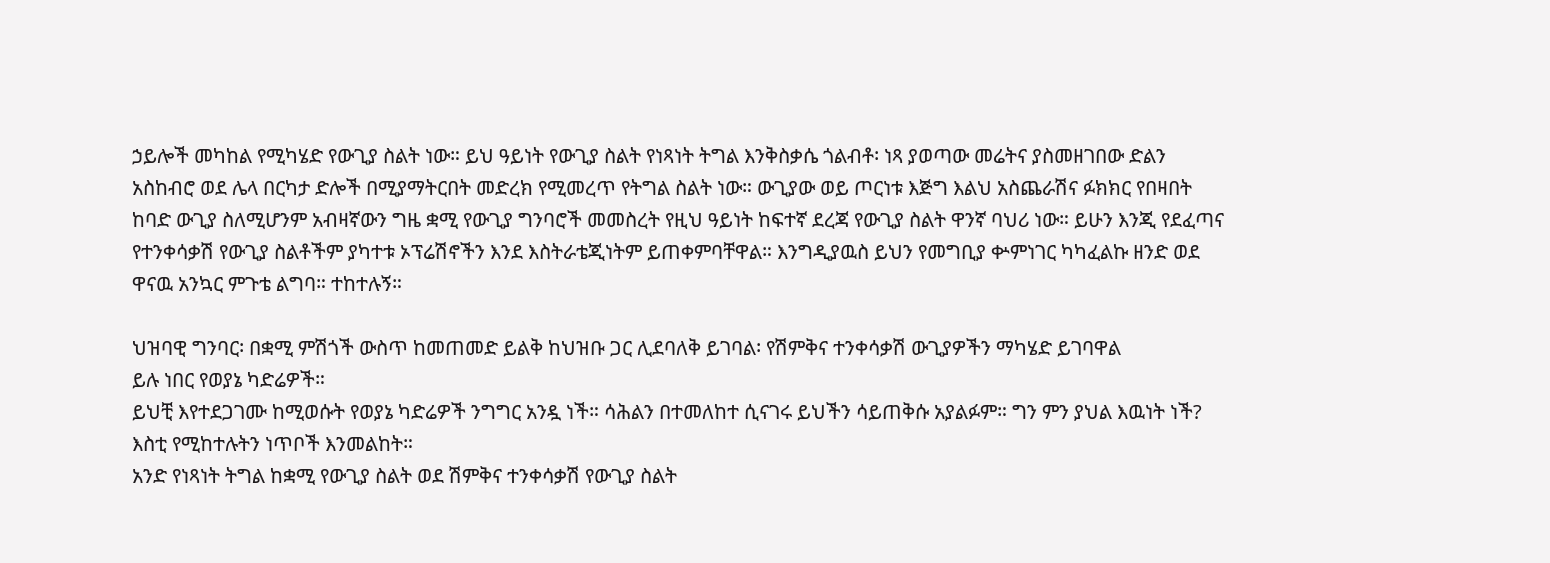ኃይሎች መካከል የሚካሄድ የውጊያ ስልት ነው። ይህ ዓይነት የውጊያ ስልት የነጻነት ትግል እንቅስቃሴ ጎልብቶ፡ ነጻ ያወጣው መሬትና ያስመዘገበው ድልን አስከብሮ ወደ ሌላ በርካታ ድሎች በሚያማትርበት መድረክ የሚመረጥ የትግል ስልት ነው። ውጊያው ወይ ጦርነቱ እጅግ እልህ አስጨራሽና ፉክክር የበዛበት ከባድ ውጊያ ስለሚሆንም አብዛኛውን ግዜ ቋሚ የውጊያ ግንባሮች መመስረት የዚህ ዓይነት ከፍተኛ ደረጃ የውጊያ ስልት ዋንኛ ባህሪ ነው። ይሁን እንጂ የደፈጣና የተንቀሳቃሽ የውጊያ ስልቶችም ያካተቱ ኦፕሬሽኖችን እንደ እስትራቴጂነትም ይጠቀምባቸዋል። እንግዲያዉስ ይህን የመግቢያ ቍምነገር ካካፈልኩ ዘንድ ወደ ዋናዉ አንኳር ምጉቴ ልግባ። ተከተሉኝ።

ህዝባዊ ግንባር፡ በቋሚ ምሽጎች ውስጥ ከመጠመድ ይልቅ ከህዝቡ ጋር ሊደባለቅ ይገባል፡ የሽምቅና ተንቀሳቃሽ ውጊያዎችን ማካሄድ ይገባዋል
ይሉ ነበር የወያኔ ካድሬዎች።
ይህቺ እየተደጋገሙ ከሚወሱት የወያኔ ካድሬዎች ንግግር አንዷ ነች። ሳሕልን በተመለከተ ሲናገሩ ይህችን ሳይጠቅሱ አያልፉም። ግን ምን ያህል እዉነት ነች? እስቲ የሚከተሉትን ነጥቦች እንመልከት።
አንድ የነጻነት ትግል ከቋሚ የውጊያ ስልት ወደ ሽምቅና ተንቀሳቃሽ የውጊያ ስልት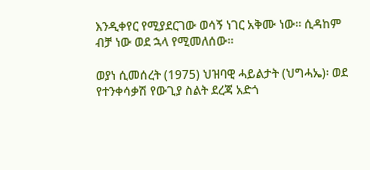እንዲቀየር የሚያደርገው ወሳኝ ነገር አቅሙ ነው። ሲዳከም ብቻ ነው ወደ ኋላ የሚመለሰው።

ወያነ ሲመሰረት (1975) ህዝባዊ ሓይልታት (ህግሓኤ)፡ ወደ የተንቀሳቃሽ የውጊያ ስልት ደረጃ አድጎ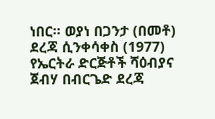ነበር። ወያነ በጋንታ (በመቶ) ደረጃ ሲንቀሳቀስ (1977) የኤርትራ ድርጅቶች ሻዕብያና ጀብሃ በብርጌድ ደረጃ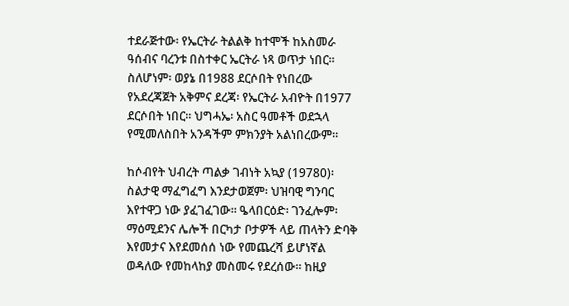ተደራጅተው፡ የኤርትራ ትልልቅ ከተሞች ከአስመራ ዓሰብና ባረንቱ በስተቀር ኤርትራ ነጻ ወጥታ ነበር። ስለሆነም፡ ወያኔ በ1988 ደርሶበት የነበረው የአደረጃጀት አቅምና ደረጃ፡ የኤርትራ አብዮት በ1977 ደርሶበት ነበር። ህግሓኤ፡ አስር ዓመቶች ወደኋላ የሚመለስበት አንዳችም ምክንያት አልነበረውም።

ከሶብየት ህብረት ጣልቃ ገብነት አኳያ (19780)፡ ስልታዊ ማፈግፈግ እንደታወጀም፡ ህዝባዊ ግንባር እየተዋጋ ነው ያፈገፈገው። ዔላበርዕድ፡ ገንፈሎም፡ ማዕሚደንና ሌሎች በርካታ ቦታዎች ላይ ጠላትን ድባቅ እየመታና እየደመሰሰ ነው የመጨረሻ ይሆነኛል ወዳለው የመከላከያ መስመሩ የደረሰው። ከዚያ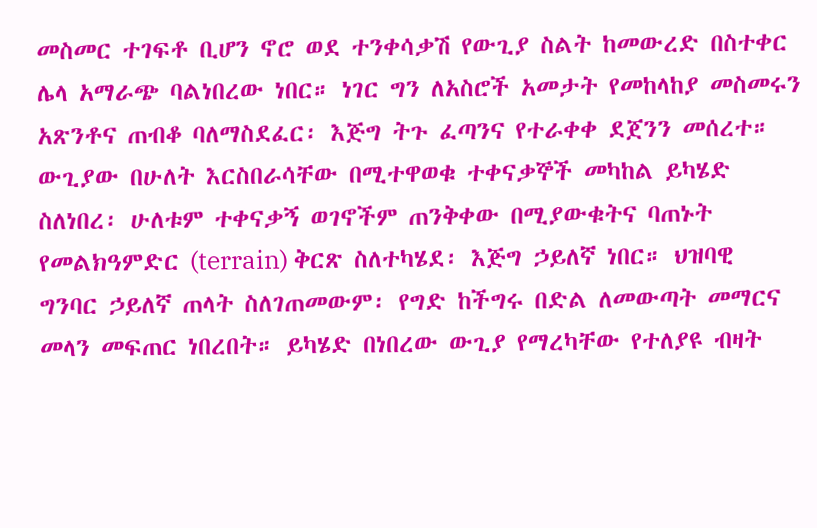መስመር ተገፍቶ ቢሆን ኖሮ ወደ ተንቀሳቃሽ የውጊያ ስልት ከመውረድ በስተቀር ሌላ አማራጭ ባልነበረው ነበር። ነገር ግን ለአስሮች አመታት የመከላከያ መስመሩን አጽንቶና ጠብቆ ባለማስደፈር፡ እጅግ ትጉ ፈጣንና የተራቀቀ ደጀንን መሰረተ። ውጊያው በሁለት እርስበራሳቸው በሚተዋወቁ ተቀናቃኞች መካከል ይካሄድ ስለነበረ፡ ሁለቱም ተቀናቃኝ ወገኖችም ጠንቅቀው በሚያውቁትና ባጠኑት የመልክዓምድር (terrain) ቅርጽ ስለተካሄደ፡ እጅግ ኃይለኛ ነበር። ህዝባዊ ግንባር ኃይለኛ ጠላት ስለገጠመውም፡ የግድ ከችግሩ በድል ለመውጣት መማርና መላን መፍጠር ነበረበት። ይካሄድ በነበረው ውጊያ የማረካቸው የተለያዩ ብዛት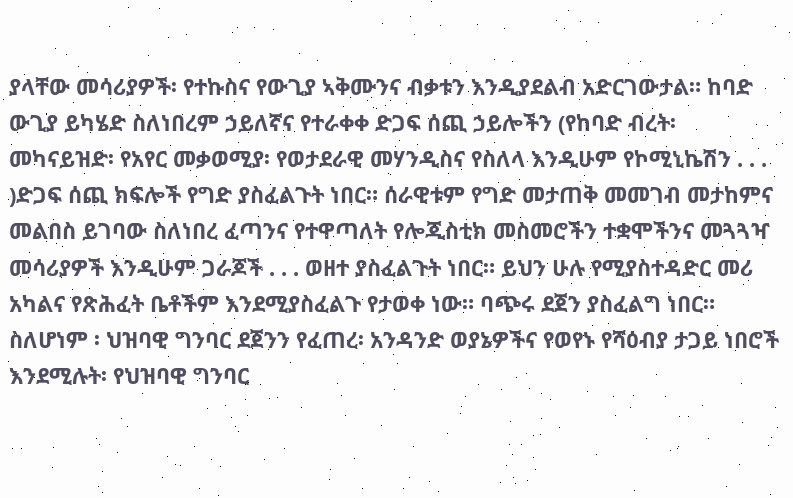ያላቸው መሳሪያዎች፡ የተኩስና የውጊያ ኣቅሙንና ብቃቱን እንዲያደልብ አድርገውታል። ከባድ ውጊያ ይካሄድ ስለነበረም ኃይለኛና የተራቀቀ ድጋፍ ሰጪ ኃይሎችን (የከባድ ብረት፡ መካናይዝድ፡ የአየር መቃወሚያ፡ የወታደራዊ መሃንዲስና የስለላ እንዲሁም የኮሚኒኬሽን . . . )ድጋፍ ሰጪ ክፍሎች የግድ ያስፈልጉት ነበር። ሰራዊቱም የግድ መታጠቅ መመገብ መታከምና መልበስ ይገባው ስለነበረ ፈጣንና የተዋጣለት የሎጂስቲክ መስመሮችን ተቋሞችንና መጓጓዣ መሳሪያዎች እንዲሁም ጋራጆች . . . ወዘተ ያስፈልጉት ነበር። ይህን ሁሉ የሚያስተዳድር መሪ አካልና የጽሕፈት ቤቶችም እንደሚያስፈልጉ የታወቀ ነው። ባጭሩ ደጀን ያስፈልግ ነበር። ስለሆነም ፡ ህዝባዊ ግንባር ደጀንን የፈጠረ፡ አንዳንድ ወያኔዎችና የወየኑ የሻዕብያ ታጋይ ነበሮች እንደሚሉት፡ የህዝባዊ ግንባር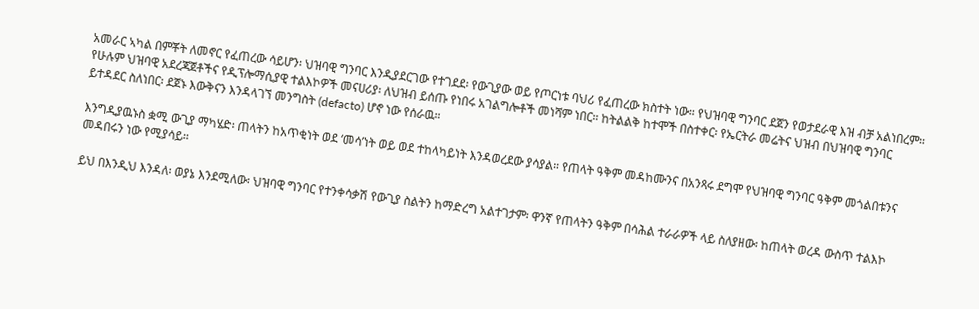አመራር ኣካል በምቾት ለመኖር የፈጠረው ሳይሆን፡ ህዝባዊ ግንባር እንዲያደርገው የተገደደ፡ የውጊያው ወይ የጦርነቱ ባህሪ የፈጠረው ክስተት ነው። የህዝባዊ ግንባር ደጀን የወታደራዊ እዝ ብቻ አልነበረም። የሁሉም ህዝባዊ አደረጃጀቶችና የዲፕሎማሲያዊ ተልእኮዎች መናሀሪያ፡ ለህዝብ ይሰጡ የነበሩ አገልግሎቶች መነሻም ነበር። ከትልልቅ ከተሞች በስተቀር፡ የኤርትራ መሬትና ህዝብ በህዝባዊ ግንባር ይተዳደር ስለነበር፡ ደጀኑ እውቅናን እንዳላገኘ መንግስት (defacto) ሆኖ ነው የሰራዉ።

እንግዲያዉኑስ ቋሚ ውጊያ ማካሄድ፡ ጠላትን ከአጥቂነት ወደ ‘መሳ’ነት ወይ ወደ ተከላካይነት እንዳወረደው ያሳያል። የጠላት ዓቅም መዳከሙንና በአንጻሩ ደግሞ የህዝባዊ ግንባር ዓቅም መጎልበቱንና መዳበሩን ነው የሚያሳይ።

ይህ በእንዲህ እንዳለ፡ ወያኔ እንደሚለው፡ ህዝባዊ ግንባር የተንቀሳቃሽ የውጊያ ስልትን ከማድረግ አልተገታም፡ ዋንኛ የጠላትን ዓቅም በሳሕል ተራራዎች ላይ ስለያዘው፡ ከጠላት ወረዳ ውስጥ ተልእኮ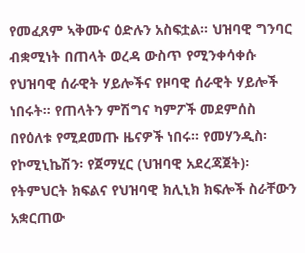የመፈጸም ኣቅሙና ዕድሉን አስፍቷል። ህዝባዊ ግንባር ብቋሚነት በጠላት ወረዳ ውስጥ የሚንቀሳቀሱ የህዝባዊ ሰራዊት ሃይሎችና የዞባዊ ሰራዊት ሃይሎች ነበሩት። የጠላትን ምሽግና ካምፖች መደምሰስ በየዕለቱ የሚደመጡ ዜናዎች ነበሩ። የመሃንዲስ፡ የኮሚኒኬሽን፡ የጀማሂር (ህዝባዊ አደረጃጀት)፡ የትምህርት ክፍልና የህዝባዊ ክሊኒክ ክፍሎች ስራቸውን አቋርጠው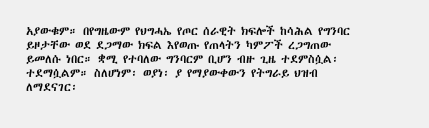አያውቁም። በየግዜውም የህግሓኤ የጦር ሰራዊት ክፍሎች ከሳሕል የግንባር ይዞታቸው ወደ ደጋማው ክፍል እየወጡ የጠላትን ካምፖች ረጋግጠው ይመለሱ ነበር። ቋሚ የተባለው ግንባርም ቢሆን ብዙ ጊዜ ተደምስሷል፡ ተደማሷልም። ስለሆነም፡ ወያነ፡ ያ የማያውቀውን የትግራይ ህዝብ ለማደናገር፡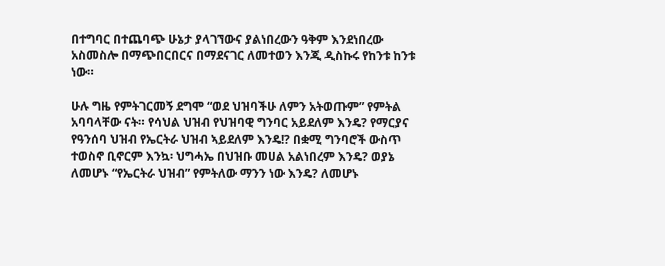በተግባር በተጨባጭ ሁኔታ ያላገኘውና ያልነበረውን ዓቅም እንደነበረው አስመስሎ በማጭበርበርና በማደናገር ለመተወን እንጂ ዲስኩሩ የከንቱ ከንቱ ነው።

ሁሉ ግዜ የምትገርመኝ ደግሞ “ወደ ህዝባችሁ ለምን አትወጡም” የምትል አባባላቸው ናት። የሳህል ህዝብ የህዝባዊ ግንባር አይደለም እንዴ? የማርያና የዓንሰባ ህዝብ የኤርትራ ህዝብ ኣይደለም እንዴ!? በቋሚ ግንባሮች ውስጥ ተወስኖ ቢኖርም እንኳ፡ ህግሓኤ በህዝቡ መሀል አልነበረም እንዴ? ወያኔ ለመሆኑ “የኤርትራ ህዝብ” የምትለው ማንን ነው እንዴ? ለመሆኑ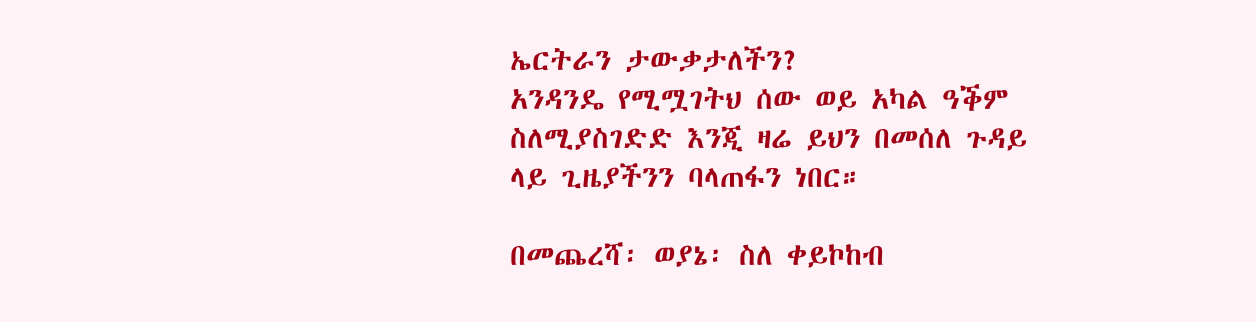ኤርትራን ታውቃታለችን?
አንዳንዴ የሚሟገትህ ሰው ወይ አካል ዓቕም ስለሚያስገድድ እንጂ ዛሬ ይህን በመሰለ ጉዳይ ላይ ጊዜያችንን ባላጠፋን ነበር።

በመጨረሻ፡ ወያኔ፡ ስለ ቀይኮከብ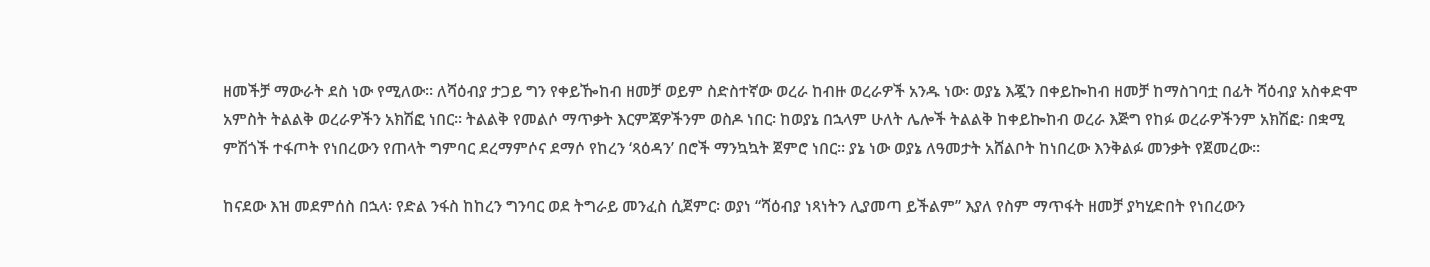ዘመችቻ ማውራት ደስ ነው የሚለው። ለሻዕብያ ታጋይ ግን የቀይዀከብ ዘመቻ ወይም ስድስተኛው ወረራ ከብዙ ወረራዎች አንዱ ነው፡ ወያኔ እጇን በቀይኰከብ ዘመቻ ከማስገባቷ በፊት ሻዕብያ አስቀድሞ አምስት ትልልቅ ወረራዎችን አክሽፎ ነበር። ትልልቅ የመልሶ ማጥቃት እርምጃዎችንም ወስዶ ነበር፡ ከወያኔ በኋላም ሁለት ሌሎች ትልልቅ ከቀይኰከብ ወረራ እጅግ የከፉ ወረራዎችንም አክሽፎ፡ በቋሚ ምሽጎች ተፋጦት የነበረውን የጠላት ግምባር ደረማምሶና ደማሶ የከረን ‘ጻዕዳን’ በሮች ማንኳኳት ጀምሮ ነበር። ያኔ ነው ወያኔ ለዓመታት አሸልቦት ከነበረው እንቅልፉ መንቃት የጀመረው።

ከናደው እዝ መደምሰስ በኋላ፡ የድል ንፋስ ከከረን ግንባር ወደ ትግራይ መንፈስ ሲጀምር፡ ወያነ “ሻዕብያ ነጻነትን ሊያመጣ ይችልም” እያለ የስም ማጥፋት ዘመቻ ያካሂድበት የነበረውን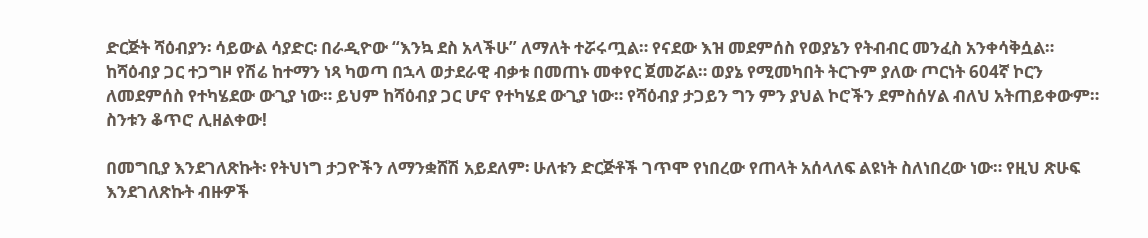ድርጅት ሻዕብያን፡ ሳይውል ሳያድር፡ በራዲዮው “እንኳ ደስ አላችሁ” ለማለት ተሯሩጧል። የናደው እዝ መደምሰስ የወያኔን የትብብር መንፈስ አንቀሳቅሷል። ከሻዕብያ ጋር ተጋግዞ የሽሬ ከተማን ነጻ ካወጣ በኋላ ወታደራዊ ብቃቱ በመጠኑ መቀየር ጀመሯል። ወያኔ የሚመካበት ትርጉም ያለው ጦርነት 604ኛ ኮርን ለመደምሰስ የተካሄደው ውጊያ ነው። ይህም ከሻዕብያ ጋር ሆኖ የተካሄደ ውጊያ ነው። የሻዕብያ ታጋይን ግን ምን ያህል ኮሮችን ደምስሰሃል ብለህ አትጠይቀውም። ስንቱን ቆጥሮ ሊዘልቀው!

በመግቢያ እንደገለጽኩት፡ የትህነግ ታጋዮችን ለማንቋሸሽ አይደለም፡ ሁለቱን ድርጅቶች ገጥሞ የነበረው የጠላት አሰላለፍ ልዩነት ስለነበረው ነው። የዚህ ጽሁፍ እንደገለጽኩት ብዙዎች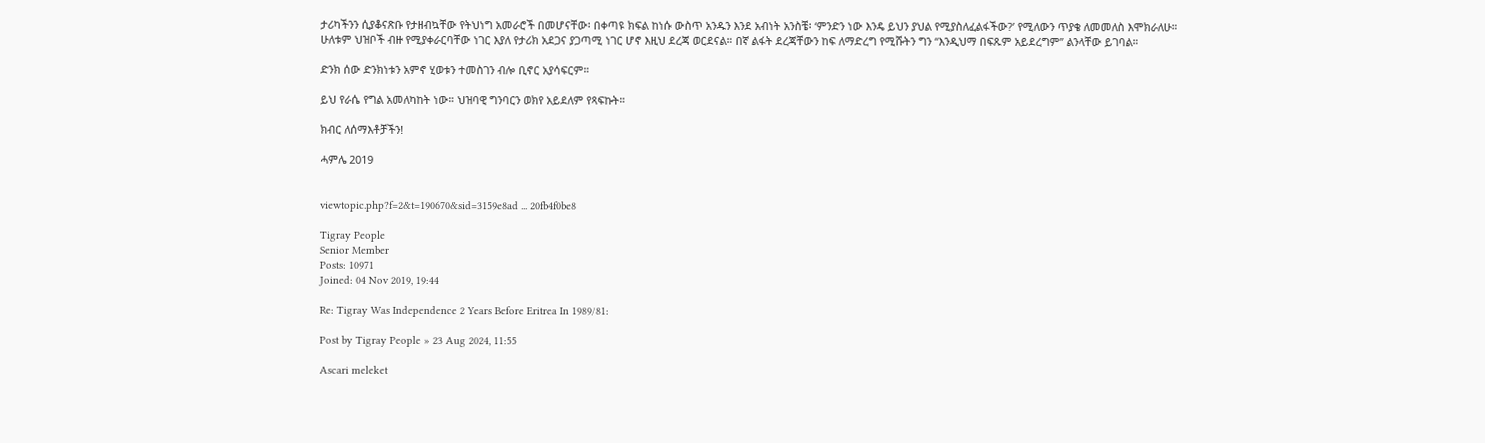ታሪካችንን ሲያቆናጽቡ የታዘብኳቸው የትህነግ አመራሮች በመሆናቸው፡ በቀጣዩ ክፍል ከነሱ ውስጥ አንዱን እንደ አብነት አንስቼ፡ ‘ምንድን ነው እንዴ ይህን ያህል የሚያስለፈልፋችው?’ የሚለውን ጥያቄ ለመመለስ እሞክራለሁ። ሁለቱም ህዝቦች ብዙ የሚያቀራርባቸው ነገር እያለ የታሪክ አደጋና ያጋጣሚ ነገር ሆኖ እዚህ ደረጃ ወርደናል። በኛ ልፋት ደረጃቸውን ከፍ ለማድረግ የሚሹትን ግን “እንዲህማ በፍጹም አይደረግም” ልንላቸው ይገባል።

ድንክ ሰው ድንክነቱን አምኖ ሂወቱን ተመስገን ብሎ ቢኖር አያሳፍርም።

ይህ የራሴ የግል አመለካከት ነው። ህዝባዊ ግንባርን ወክየ አይደለም የጻፍኩት።

ክብር ለሰማእቶቻችን!

ሓምሌ 2019


viewtopic.php?f=2&t=190670&sid=3159e8ad ... 20fb4f0be8

Tigray People
Senior Member
Posts: 10971
Joined: 04 Nov 2019, 19:44

Re: Tigray Was Independence 2 Years Before Eritrea In 1989/81:

Post by Tigray People » 23 Aug 2024, 11:55

Ascari meleket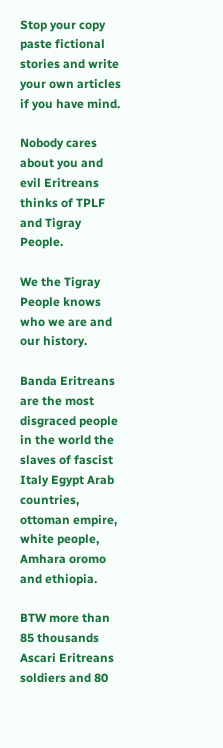Stop your copy paste fictional stories and write your own articles if you have mind.

Nobody cares about you and evil Eritreans thinks of TPLF and Tigray People.

We the Tigray People knows who we are and our history.

Banda Eritreans are the most disgraced people in the world the slaves of fascist Italy Egypt Arab countries, ottoman empire, white people, Amhara oromo and ethiopia.

BTW more than 85 thousands Ascari Eritreans soldiers and 80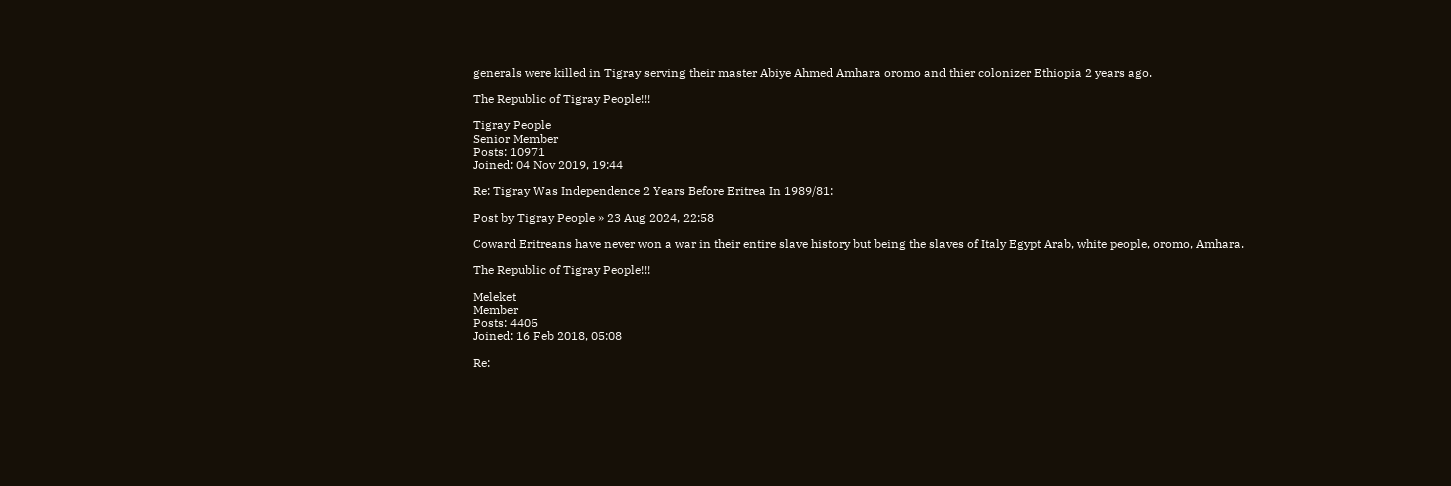generals were killed in Tigray serving their master Abiye Ahmed Amhara oromo and thier colonizer Ethiopia 2 years ago.

The Republic of Tigray People!!!

Tigray People
Senior Member
Posts: 10971
Joined: 04 Nov 2019, 19:44

Re: Tigray Was Independence 2 Years Before Eritrea In 1989/81:

Post by Tigray People » 23 Aug 2024, 22:58

Coward Eritreans have never won a war in their entire slave history but being the slaves of Italy Egypt Arab, white people, oromo, Amhara.

The Republic of Tigray People!!!

Meleket
Member
Posts: 4405
Joined: 16 Feb 2018, 05:08

Re: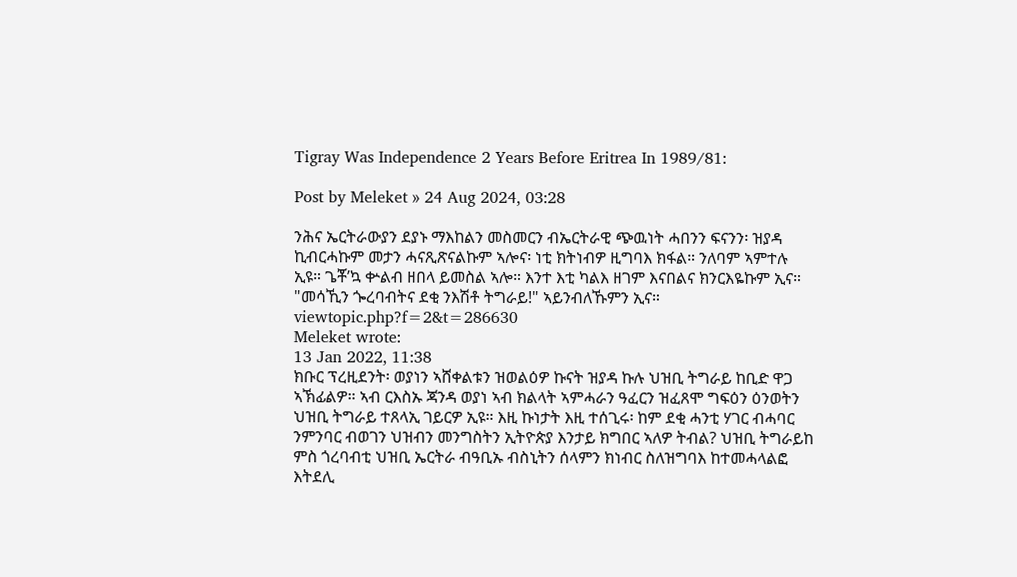Tigray Was Independence 2 Years Before Eritrea In 1989/81:

Post by Meleket » 24 Aug 2024, 03:28

ንሕና ኤርትራውያን ደያኑ ማእከልን መስመርን ብኤርትራዊ ጭዉነት ሓበንን ፍናንን፡ ዝያዳ ኪብርሓኩም መታን ሓናጺጽናልኩም ኣሎና፡ ነቲ ክትነብዎ ዚግባእ ክፋል። ንለባም ኣምተሉ ኢዩ። ጌቾ’ኳ ቍልብ ዘበላ ይመስል ኣሎ። እንተ እቲ ካልእ ዘገም እናበልና ክንርእዬኩም ኢና። "መሳኺን ጐረባብትና ደቂ ንእሽቶ ትግራይ!" ኣይንብለኹምን ኢና። viewtopic.php?f=2&t=286630
Meleket wrote:
13 Jan 2022, 11:38
ክቡር ፕረዚደንት፡ ወያነን ኣሸቀልቱን ዝወልዕዎ ኩናት ዝያዳ ኩሉ ህዝቢ ትግራይ ከቢድ ዋጋ ኣኽፊልዎ። ኣብ ርእስኡ ጃንዳ ወያነ ኣብ ክልላት ኣምሓራን ዓፈርን ዝፈጸሞ ግፍዕን ዕንወትን ህዝቢ ትግራይ ተጸላኢ ገይርዎ ኢዩ። እዚ ኩነታት እዚ ተሰጊሩ፡ ከም ደቂ ሓንቲ ሃገር ብሓባር ንምንባር ብወገን ህዝብን መንግስትን ኢትዮጵያ እንታይ ክግበር ኣለዎ ትብል? ህዝቢ ትግራይከ ምስ ጎረባብቲ ህዝቢ ኤርትራ ብዓቢኡ ብስኒትን ሰላምን ክነብር ስለዝግባእ ከተመሓላልፎ እትደሊ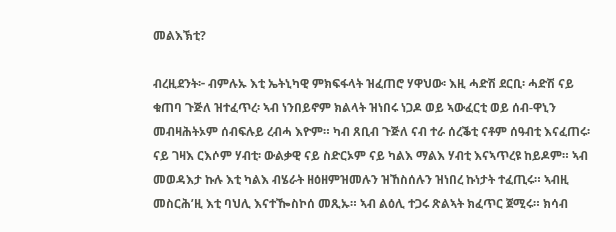መልእኽቲ?

ብረዚደንት፦ ብምሉኡ እቲ ኤትኒካዊ ምክፍፋላት ዝፈጠሮ ሃዋህው፡ እዚ ሓድሽ ደርቢ፡ ሓድሽ ናይ ቁጠባ ጉጅለ ዝተፈጥረ፡ ኣብ ነንበይኖም ክልላት ዝነበሩ ነጋዶ ወይ ኣውፈርቲ ወይ ሰብ-ዋኒን መብዛሕትኦም ሰብፍሉይ ረብሓ እዮም። ካብ ጸቢብ ጉጅለ ናብ ተራ ሰረቕቲ ናቶም ሰዓብቲ እናፈጠሩ፡ ናይ ገዛእ ርእሶም ሃብቲ፡ ውልቃዊ ናይ ስድርኦም ናይ ካልእ ማልእ ሃብቲ እናኣጥረዩ ከይዶም። ኣብ መወዳእታ ኩሉ እቲ ካልእ ብሄራት ዘዕዘምዝመሉን ዝኸስሰሉን ዝነበረ ኩነታት ተፈጢሩ። ኣብዚ መስርሕ’ዚ እቲ ባህሊ እናተዀስኮሰ መጺኡ። ኣብ ልዕሊ ተጋሩ ጽልኣት ክፈጥር ጀሚሩ። ክሳብ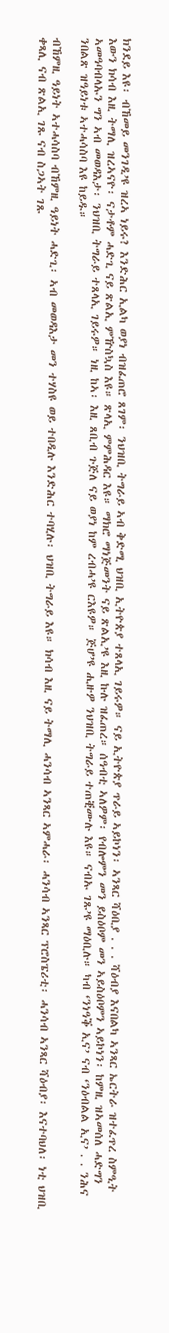ክንደይ እዩ፡ ብኸመይ መንገዲ’ዩ ዝረኣ ነይሩ? እንድሕር ኢልካ ወያነ ብዝፈጠሮ ጸገም፡ ንህዝቢ ትግራይ ኣብ ቅድሚ ህዝቢ ኢትዮጵያ ተጸላኢ ገይሩዎ። ናይ ኢትዮጵያ ጥራይ ኣይኮነን፡ ኣንጻር ሻዕቢያ . . . ሻዕብያ እናበልካ ኣንጻር ኤርትራ ዝተፈጥረ ስምዒት እውን ክሳብ እዚ ትማሊ ዝረኣናዮ፡ ናታቶም ሓድጊ ናይ ጽልኢ ምዅስኳስ እዩ። ጽላኢ ምምሕዳር እዩ። ማክሮ ማነጅመንት ናይ ጽልኢ’ዩ እዚ ኩሉ ዝፈጠረ። ሰዓብቲ ኣለዎም፡ የብሎምን መን ይስዕቦም መን ኣይስዕቦምን ኣይኮነን፡ ከምዚ ዝኣመሰለ ሓድግን ኣመዓባብላኡን ግን ኣብ መወዳእታ፡ ንህዝቢ ትግራይ ተጸላኢ ገይሩዎ። ነዚ ከኣ፡ እዚ ጸቢብ ጉጅለ ናይ ወያነ ከም ረብሓ’ዩ ርእዩዎ። ጅሆ’ዩ ሒዙዎ ንህዝቢ ትግራይ ተጠቒሙሉ እዩ። ናብኡ ገጹ’ዩ ማዕቢሉ። ካብ ‘ንነዓቕ ኢና’ ናብ ‘ንዕብልል ኢና’ . . ንሕና ንበልጽ ዝዓይነቱ ኣተሓሳስባ እዩ ከይዱ።

ብኸምዚ ዓይነት ኣተሓሳስባ ብኸምዚ ዓይነት ሓድጊ፡ ኣብ መወዳእታ መን ተሃስዩ ወይ ተበዲሉ እንድሕር ተባሂሉ፡ ህዝቢ ትግራይ እዩ። ክሳብ እዚ ናይ ትማሊ ሓንሳብ ኣንጻር ኣምሓራ፡ ሓንሳብ ኣንጻር ፕሮስፔሪቲ፡ ሓንሳብ ኣንጻር ሻዕብያ፡ እናተባህለ፡ ነቲ ህዝቢ ቀጻሊ ናብ ጽልኢ ገጹ ናብ ስጋኣት ገጹ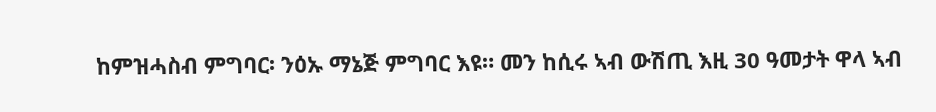ከምዝሓስብ ምግባር፡ ንዕኡ ማኔጅ ምግባር እዩ። መን ከሲሩ ኣብ ውሽጢ እዚ 30 ዓመታት ዋላ ኣብ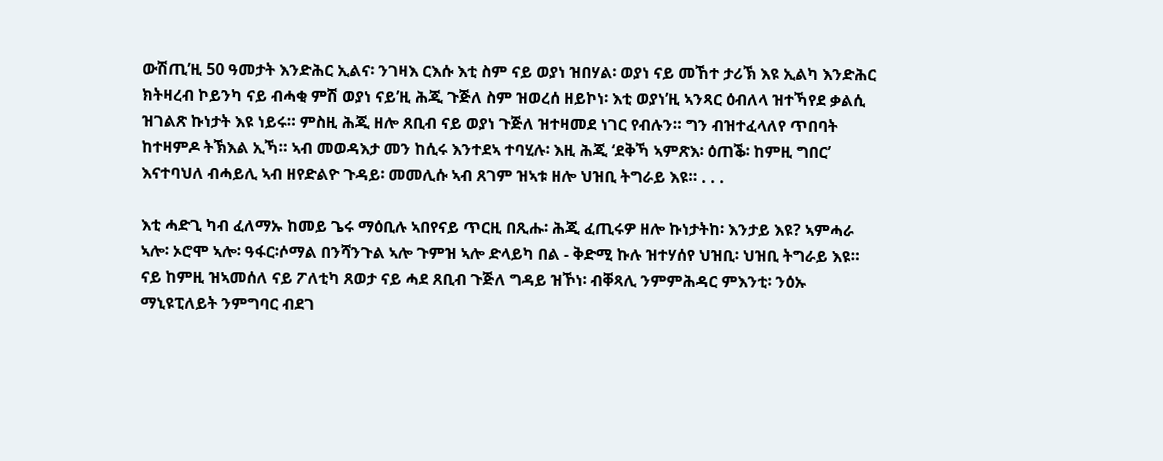ውሽጢ’ዚ 50 ዓመታት እንድሕር ኢልና፡ ንገዛእ ርእሱ እቲ ስም ናይ ወያነ ዝበሃል፡ ወያነ ናይ መኸተ ታሪኽ እዩ ኢልካ እንድሕር ክትዛረብ ኮይንካ ናይ ብሓቂ ምሽ ወያነ ናይ’ዚ ሕጂ ጉጅለ ስም ዝወረሰ ዘይኮነ፡ እቲ ወያነ’ዚ ኣንጻር ዕብለላ ዝተኻየደ ቃልሲ ዝገልጽ ኩነታት እዩ ነይሩ። ምስዚ ሕጂ ዘሎ ጸቢብ ናይ ወያነ ጉጅለ ዝተዛመደ ነገር የብሉን። ግን ብዝተፈላለየ ጥበባት ከተዛምዶ ትኽእል ኢኻ። ኣብ መወዳእታ መን ከሲሩ እንተደኣ ተባሂሉ፡ እዚ ሕጂ ‘ደቅኻ ኣምጽእ፡ ዕጠቕ፡ ከምዚ ግበር’ እናተባህለ ብሓይሊ ኣብ ዘየድልዮ ጉዳይ፡ መመሊሱ ኣብ ጸገም ዝኣቱ ዘሎ ህዝቢ ትግራይ እዩ። . . .

እቲ ሓድጊ ካብ ፈለማኡ ከመይ ጌሩ ማዕቢሉ ኣበየናይ ጥርዚ በጺሑ፡ ሕጂ ፈጢሩዎ ዘሎ ኩነታትከ፡ እንታይ እዩ? ኣምሓራ ኣሎ፡ ኦሮሞ ኣሎ፡ ዓፋር፡ሶማል በንሻንጉል ኣሎ ጉምዝ ኣሎ ድላይካ በል - ቅድሚ ኩሉ ዝተሃሰየ ህዝቢ፡ ህዝቢ ትግራይ እዩ። ናይ ከምዚ ዝኣመሰለ ናይ ፖለቲካ ጸወታ ናይ ሓደ ጸቢብ ጉጅለ ግዳይ ዝኾነ፡ ብቐጻሊ ንምምሕዳር ምእንቲ፡ ንዕኡ ማኒዩፒለይት ንምግባር ብደገ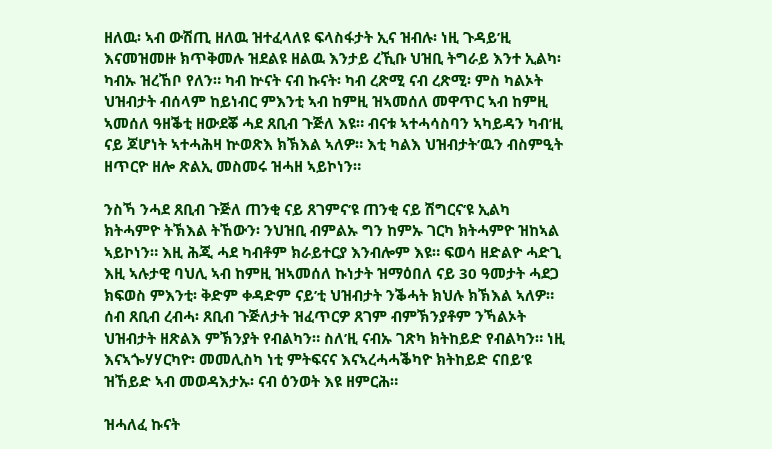ዘለዉ፡ ኣብ ውሽጢ ዘለዉ ዝተፈላለዩ ፍላስፋታት ኢና ዝብሉ፡ ነዚ ጉዳይ’ዚ እናመዝመዙ ክጥቅመሉ ዝደልዩ ዘልዉ እንታይ ረኺቡ ህዝቢ ትግራይ እንተ ኢልካ፡ ካብኡ ዝረኸቦ የለን። ካብ ኵናት ናብ ኩናት፡ ካብ ረጽሚ ናብ ረጽሚ፡ ምስ ካልኦት ህዝብታት ብሰላም ከይነብር ምእንቲ ኣብ ከምዚ ዝኣመሰለ መዋጥር ኣብ ከምዚ ኣመሰለ ዓዘቕቲ ዘውደቖ ሓደ ጸቢብ ጉጅለ እዩ። ብናቱ ኣተሓሳስባን ኣካይዳን ካብ’ዚ ናይ ጆሆነት ኣተሓሕዛ ኵወጽእ ክኽእል ኣለዎ። እቲ ካልእ ህዝብታት’ዉን ብስምዒት ዘጥርዮ ዘሎ ጽልኢ መስመሩ ዝሓዘ ኣይኮነን።

ንስኻ ንሓደ ጸቢብ ጉጅለ ጠንቂ ናይ ጸገምና’ዩ ጠንቂ ናይ ሽግርና’ዩ ኢልካ ክትሓምዮ ትኽእል ትኸውን፡ ንህዝቢ ብምልኡ ግን ከምኡ ገርካ ክትሓምዮ ዝከኣል ኣይኮነን። እዚ ሕጂ ሓደ ካብቶም ክራይተርያ እንብሎም እዩ። ፍወሳ ዘድልዮ ሓድጊ እዚ ኣሉታዊ ባህሊ ኣብ ከምዚ ዝኣመሰለ ኩነታት ዝማዕበለ ናይ 30 ዓመታት ሓደጋ ክፍወስ ምእንቲ፡ ቅድም ቀዳድም ናይ’ቲ ህዝብታት ንቕሓት ክህሉ ክኽእል ኣለዎ። ሰብ ጸቢብ ረብሓ፡ ጸቢብ ጉጅለታት ዝፈጥርዎ ጸገም ብምኽንያቶም ንኻልኦት ህዝብታት ዘጽልእ ምኽንያት የብልካን። ስለ’ዚ ናብኡ ገጽካ ክትከይድ የብልካን። ነዚ እናኣጐሃሃርካዮ፡ መመሊስካ ነቲ ምትፍናና እናኣረሓሓቕካዮ ክትከይድ ናበይ’ዩ ዝኸይድ ኣብ መወዳእታኡ፡ ናብ ዕንወት እዩ ዘምርሕ።

ዝሓለፈ ኩናት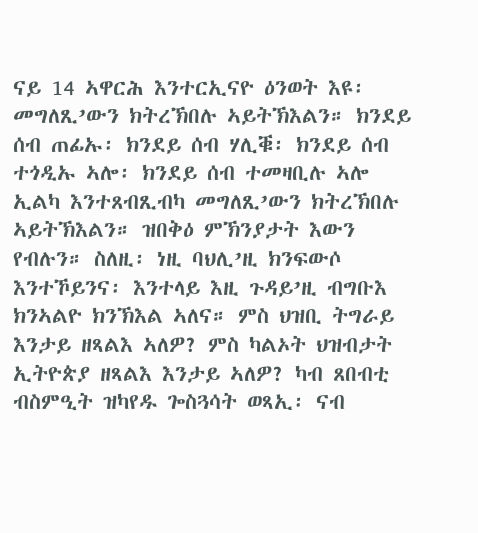ናይ 14 ኣዋርሕ እንተርኢናዮ ዕንወት እዩ፡ መግለጺ’ውን ክትረኽበሉ ኣይትኽእልን። ክንደይ ሰብ ጠፊኡ፡ ክንደይ ሰብ ሃሊቑ፡ ክንደይ ሰብ ተጎዲኡ ኣሎ፡ ክንደይ ሰብ ተመዛቢሉ ኣሎ ኢልካ እንተጸብጺብካ መግለጺ’ውን ክትረኽበሉ ኣይትኽእልን። ዝበቅዕ ምኽንያታት እውን የብሉን። ስለዚ፡ ነዚ ባህሊ’ዚ ክንፍውሶ እንተኾይንና፡ እንተላይ እዚ ጉዳይ’ዚ ብግቡእ ክንኣልዮ ክንኽእል ኣለና። ምስ ህዝቢ ትግራይ እንታይ ዘጻልእ ኣለዎ? ምስ ካልኦት ህዝብታት ኢትዮጵያ ዘጻልእ እንታይ ኣለዎ? ካብ ጸበብቲ ብስምዒት ዝካየዱ ጐስጓሳት ወጻኢ፡ ናብ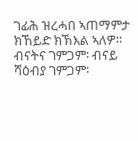ገፊሕ ዝረሓበ ኣጠማምታ ክኸይድ ክኽእል ኣለዎ። ብናትና ገምጋም፡ ብናይ ሻዕብያ ገምጋም፡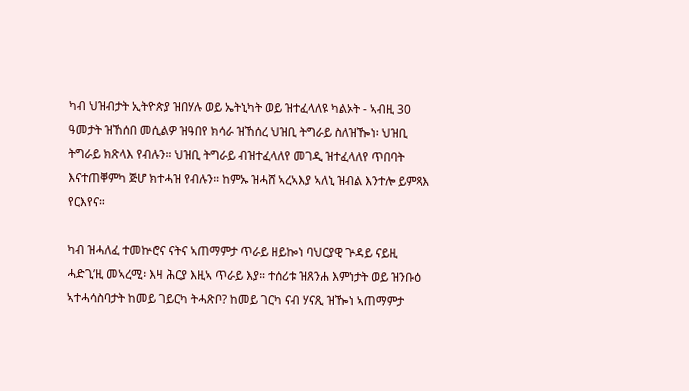ካብ ህዝብታት ኢትዮጵያ ዝበሃሉ ወይ ኤትኒካት ወይ ዝተፈላለዩ ካልኦት - ኣብዚ 30 ዓመታት ዝኸሰበ መሲልዎ ዝዓበየ ክሳራ ዝኸሰረ ህዝቢ ትግራይ ስለዝዀነ፡ ህዝቢ ትግራይ ክጽላእ የብሉን። ህዝቢ ትግራይ ብዝተፈላለየ መገዲ ዝተፈላለየ ጥበባት እናተጠቐምካ ጅሆ ክተሓዝ የብሉን። ከምኡ ዝሓሸ ኣረኣእያ ኣለኒ ዝብል እንተሎ ይምጻእ የርእየና።

ካብ ዝሓለፈ ተመኵሮና ናትና ኣጠማምታ ጥራይ ዘይኰነ ባህርያዊ ጕዳይ ናይዚ ሓድጊ’ዚ መኣረሚ፡ እዛ ሕርያ እዚኣ ጥራይ እያ። ተሰሪቱ ዝጸንሐ እምነታት ወይ ዝንቡዕ ኣተሓሳስባታት ከመይ ገይርካ ትሓጽቦ? ከመይ ገርካ ናብ ሃናጺ ዝዀነ ኣጠማምታ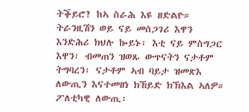ትቕይሮ? ከኣ ስራሕ እዩ ዘድልዮ። ትራንዚሽን ወይ ናይ መሰጋገሪ እዋን እንድሕሪ ክህሉ ኰይኑ፡ እቲ ናይ ምስግጋር እዋን፡ ብመጠን ዝወጹ ውጥናትን ናታቶም ትግባረን፡ ናታቶም ኣብ ባይታ ዝመጽእ ለውጢን እናተመዘነ ክኸይድ ክኽእል ኣለዎ። ፖለቲካዊ ለውጢ፡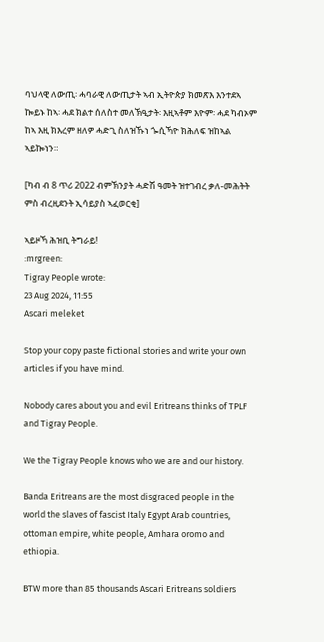ባህላዊ ለውጢ፡ ሓባራዊ ለውጢታት ኣብ ኢትዮጵያ ክመጽእ እንተደኣ ኰይኑ ከኣ፡ ሓደ ክልተ ሰለስተ መለኽዒታት፡ እዚኣቶም እዮም፡ ሓደ ካብኦም ከኣ እዚ ክእረም ዘለዎ ሓድጊ ስለዝኹነ ጐሲኻዮ ክሕለፍ ዝከኣል ኣይኰነን።

[ካብ ብ 8 ጥሪ 2022 ብምኽንያት ሓድሽ ዓመት ዝተገብረ ቃለ-መሕትት ምስ ብረዚደንት ኢሳይያስ ኣፈወርቂ]

ኣይዞኻ ሕዝቢ ትግራይ!
:mrgreen:
Tigray People wrote:
23 Aug 2024, 11:55
Ascari meleket

Stop your copy paste fictional stories and write your own articles if you have mind.

Nobody cares about you and evil Eritreans thinks of TPLF and Tigray People.

We the Tigray People knows who we are and our history.

Banda Eritreans are the most disgraced people in the world the slaves of fascist Italy Egypt Arab countries, ottoman empire, white people, Amhara oromo and ethiopia.

BTW more than 85 thousands Ascari Eritreans soldiers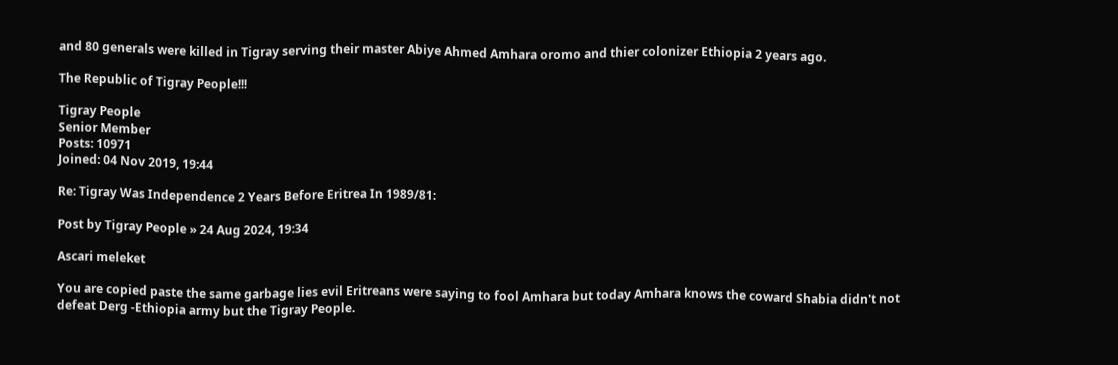and 80 generals were killed in Tigray serving their master Abiye Ahmed Amhara oromo and thier colonizer Ethiopia 2 years ago.

The Republic of Tigray People!!!

Tigray People
Senior Member
Posts: 10971
Joined: 04 Nov 2019, 19:44

Re: Tigray Was Independence 2 Years Before Eritrea In 1989/81:

Post by Tigray People » 24 Aug 2024, 19:34

Ascari meleket

You are copied paste the same garbage lies evil Eritreans were saying to fool Amhara but today Amhara knows the coward Shabia didn't not defeat Derg -Ethiopia army but the Tigray People.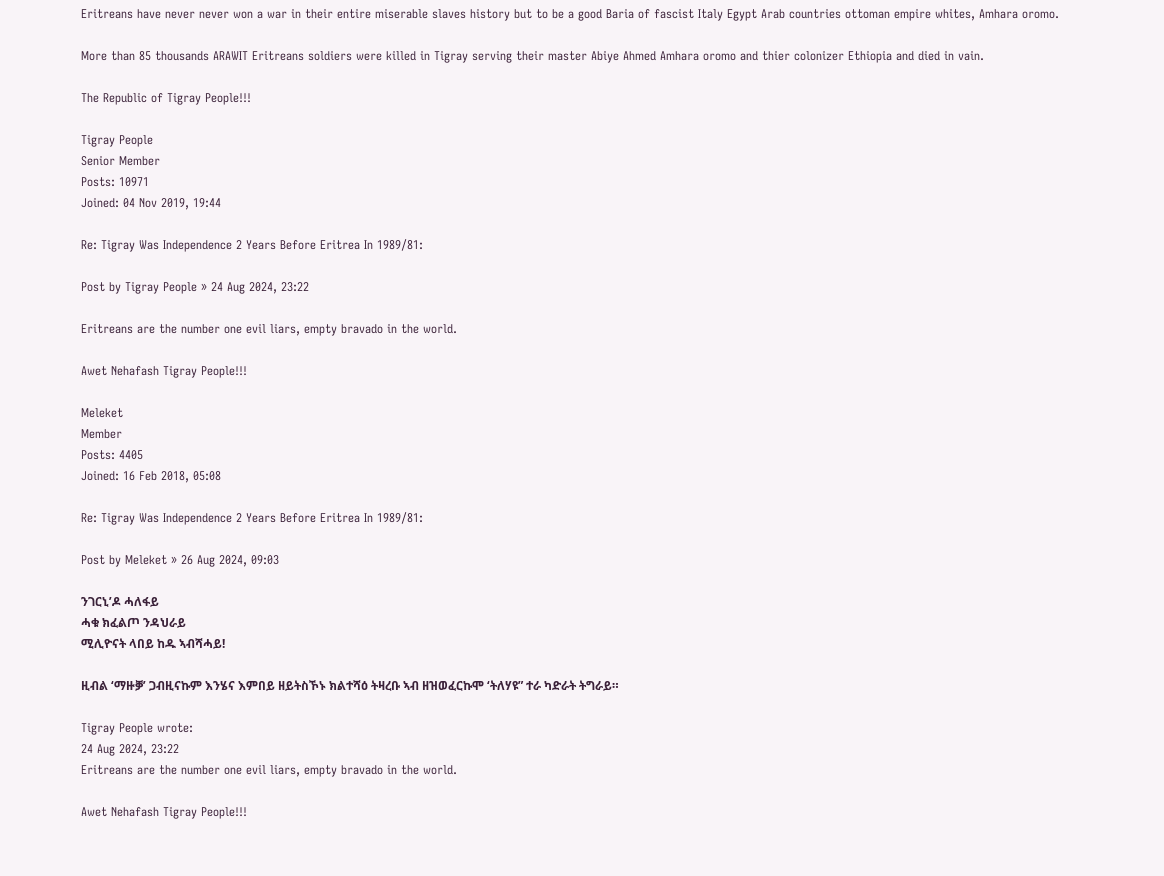Eritreans have never never won a war in their entire miserable slaves history but to be a good Baria of fascist Italy Egypt Arab countries ottoman empire whites, Amhara oromo.

More than 85 thousands ARAWIT Eritreans soldiers were killed in Tigray serving their master Abiye Ahmed Amhara oromo and thier colonizer Ethiopia and died in vain.

The Republic of Tigray People!!!

Tigray People
Senior Member
Posts: 10971
Joined: 04 Nov 2019, 19:44

Re: Tigray Was Independence 2 Years Before Eritrea In 1989/81:

Post by Tigray People » 24 Aug 2024, 23:22

Eritreans are the number one evil liars, empty bravado in the world.

Awet Nehafash Tigray People!!!

Meleket
Member
Posts: 4405
Joined: 16 Feb 2018, 05:08

Re: Tigray Was Independence 2 Years Before Eritrea In 1989/81:

Post by Meleket » 26 Aug 2024, 09:03

ንገርኒ’ዶ ሓለፋይ
ሓቁ ክፈልጦ ንዳህራይ
ሚሊዮናት ላበይ ከዱ ኣብሻሓይ!

ዚብል ‘ማዙቓ’ ጋብዚናኩም እንሄና እምበይ ዘይትስኾኑ ክልተሻዕ ትዛረቡ ኣብ ዘዝወፈርኩሞ ‘ትለሃዩ” ተራ ካድራት ትግራይ።

Tigray People wrote:
24 Aug 2024, 23:22
Eritreans are the number one evil liars, empty bravado in the world.

Awet Nehafash Tigray People!!!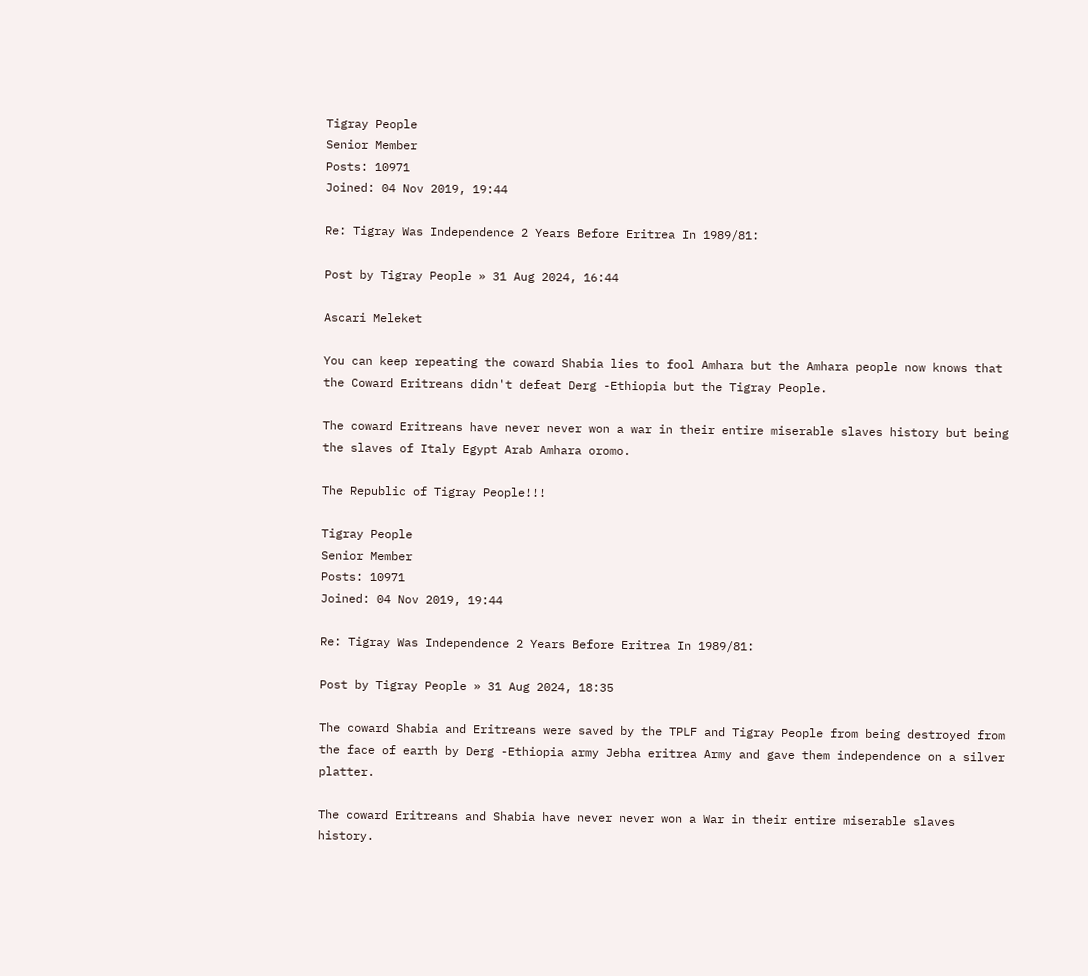Tigray People
Senior Member
Posts: 10971
Joined: 04 Nov 2019, 19:44

Re: Tigray Was Independence 2 Years Before Eritrea In 1989/81:

Post by Tigray People » 31 Aug 2024, 16:44

Ascari Meleket

You can keep repeating the coward Shabia lies to fool Amhara but the Amhara people now knows that the Coward Eritreans didn't defeat Derg -Ethiopia but the Tigray People.

The coward Eritreans have never never won a war in their entire miserable slaves history but being the slaves of Italy Egypt Arab Amhara oromo.

The Republic of Tigray People!!!

Tigray People
Senior Member
Posts: 10971
Joined: 04 Nov 2019, 19:44

Re: Tigray Was Independence 2 Years Before Eritrea In 1989/81:

Post by Tigray People » 31 Aug 2024, 18:35

The coward Shabia and Eritreans were saved by the TPLF and Tigray People from being destroyed from the face of earth by Derg -Ethiopia army Jebha eritrea Army and gave them independence on a silver platter.

The coward Eritreans and Shabia have never never won a War in their entire miserable slaves history.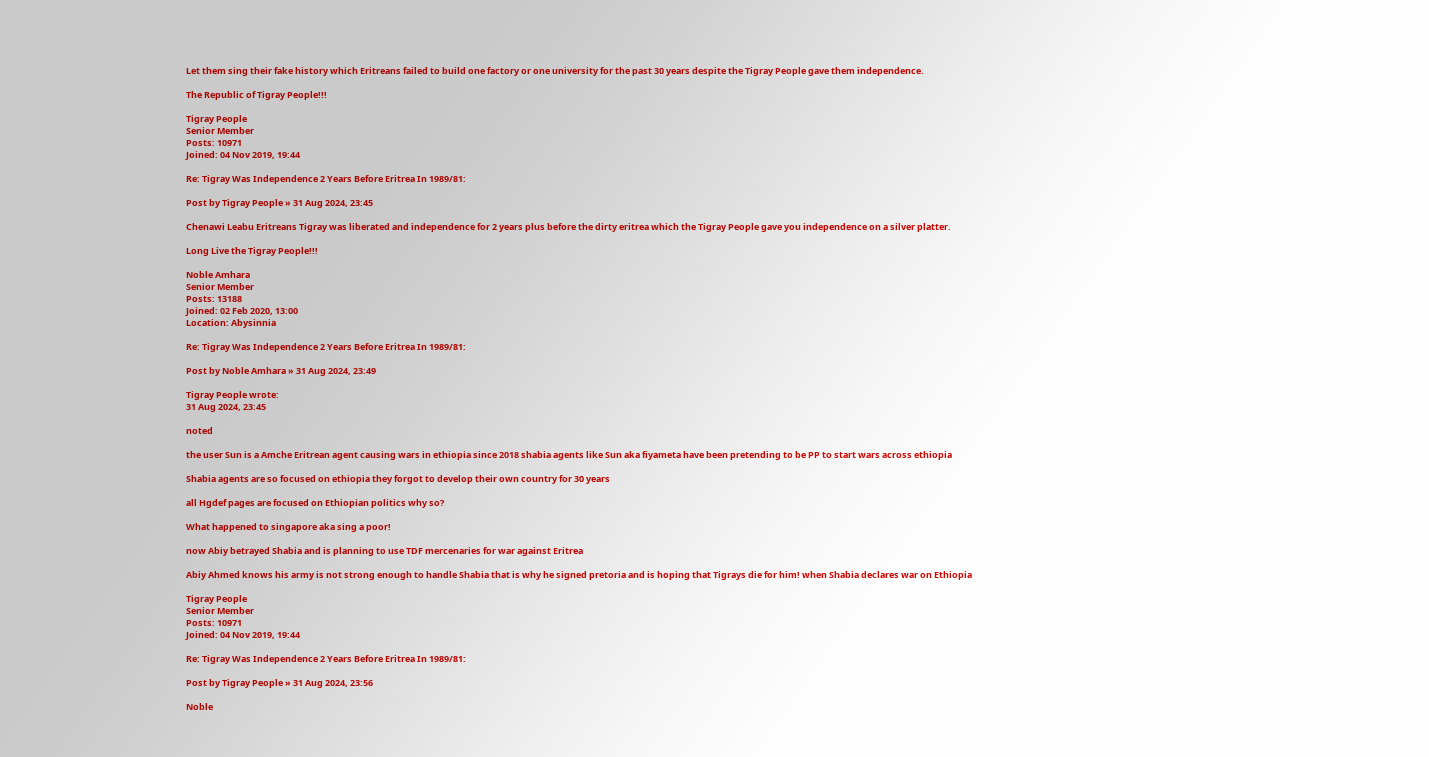Let them sing their fake history which Eritreans failed to build one factory or one university for the past 30 years despite the Tigray People gave them independence.

The Republic of Tigray People!!!

Tigray People
Senior Member
Posts: 10971
Joined: 04 Nov 2019, 19:44

Re: Tigray Was Independence 2 Years Before Eritrea In 1989/81:

Post by Tigray People » 31 Aug 2024, 23:45

Chenawi Leabu Eritreans Tigray was liberated and independence for 2 years plus before the dirty eritrea which the Tigray People gave you independence on a silver platter.

Long Live the Tigray People!!!

Noble Amhara
Senior Member
Posts: 13188
Joined: 02 Feb 2020, 13:00
Location: Abysinnia

Re: Tigray Was Independence 2 Years Before Eritrea In 1989/81:

Post by Noble Amhara » 31 Aug 2024, 23:49

Tigray People wrote:
31 Aug 2024, 23:45

noted

the user Sun is a Amche Eritrean agent causing wars in ethiopia since 2018 shabia agents like Sun aka fiyameta have been pretending to be PP to start wars across ethiopia

Shabia agents are so focused on ethiopia they forgot to develop their own country for 30 years

all Hgdef pages are focused on Ethiopian politics why so?

What happened to singapore aka sing a poor!

now Abiy betrayed Shabia and is planning to use TDF mercenaries for war against Eritrea

Abiy Ahmed knows his army is not strong enough to handle Shabia that is why he signed pretoria and is hoping that Tigrays die for him! when Shabia declares war on Ethiopia

Tigray People
Senior Member
Posts: 10971
Joined: 04 Nov 2019, 19:44

Re: Tigray Was Independence 2 Years Before Eritrea In 1989/81:

Post by Tigray People » 31 Aug 2024, 23:56

Noble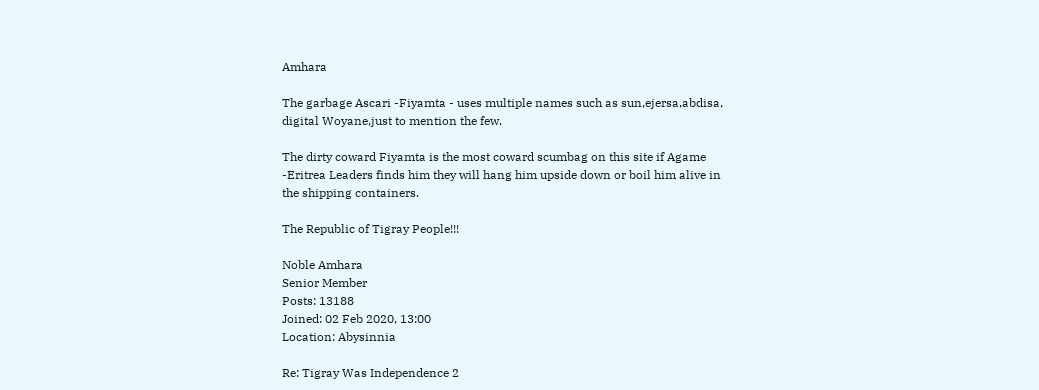Amhara

The garbage Ascari -Fiyamta - uses multiple names such as sun,ejersa,abdisa, digital Woyane,just to mention the few.

The dirty coward Fiyamta is the most coward scumbag on this site if Agame -Eritrea Leaders finds him they will hang him upside down or boil him alive in the shipping containers.

The Republic of Tigray People!!!

Noble Amhara
Senior Member
Posts: 13188
Joined: 02 Feb 2020, 13:00
Location: Abysinnia

Re: Tigray Was Independence 2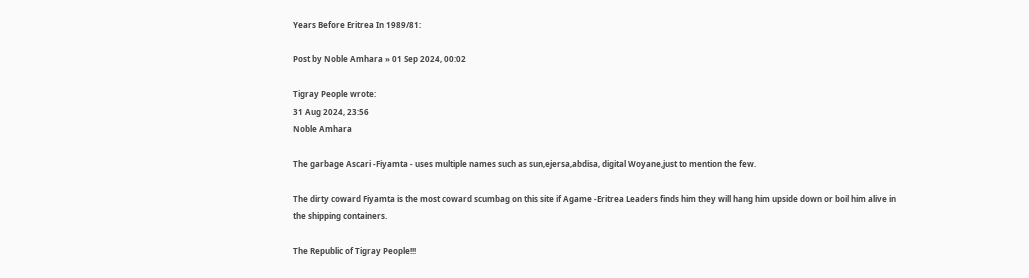Years Before Eritrea In 1989/81:

Post by Noble Amhara » 01 Sep 2024, 00:02

Tigray People wrote:
31 Aug 2024, 23:56
Noble Amhara

The garbage Ascari -Fiyamta - uses multiple names such as sun,ejersa,abdisa, digital Woyane,just to mention the few.

The dirty coward Fiyamta is the most coward scumbag on this site if Agame -Eritrea Leaders finds him they will hang him upside down or boil him alive in the shipping containers.

The Republic of Tigray People!!!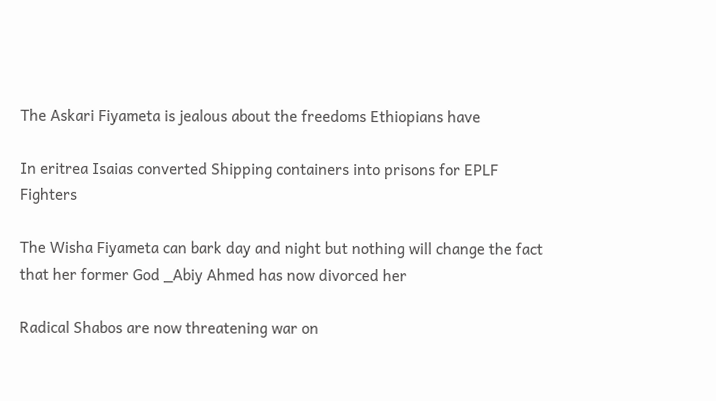The Askari Fiyameta is jealous about the freedoms Ethiopians have

In eritrea Isaias converted Shipping containers into prisons for EPLF Fighters

The Wisha Fiyameta can bark day and night but nothing will change the fact that her former God _Abiy Ahmed has now divorced her

Radical Shabos are now threatening war on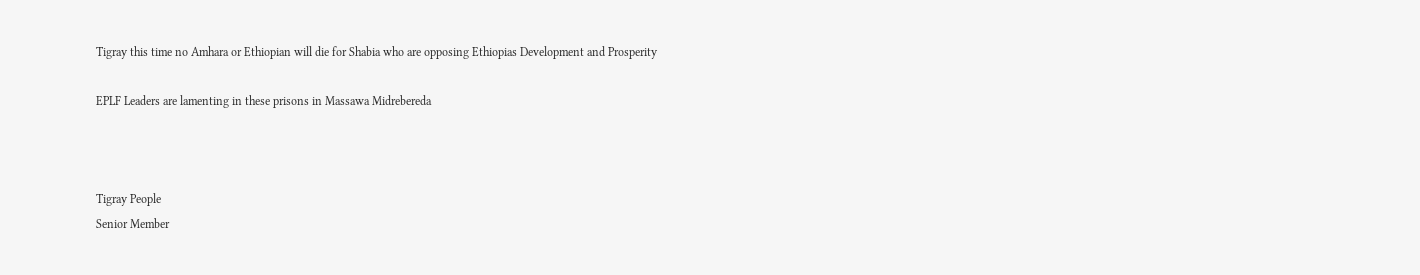Tigray this time no Amhara or Ethiopian will die for Shabia who are opposing Ethiopias Development and Prosperity

EPLF Leaders are lamenting in these prisons in Massawa Midrebereda



Tigray People
Senior Member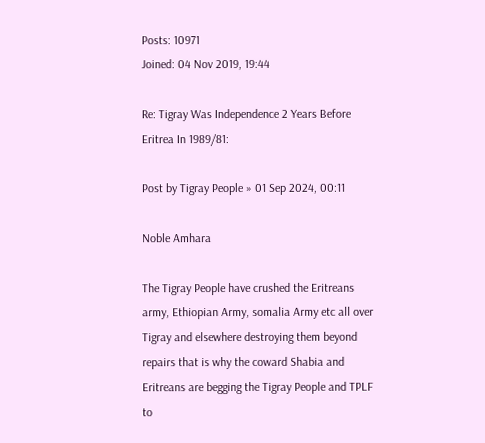Posts: 10971
Joined: 04 Nov 2019, 19:44

Re: Tigray Was Independence 2 Years Before Eritrea In 1989/81:

Post by Tigray People » 01 Sep 2024, 00:11

Noble Amhara

The Tigray People have crushed the Eritreans army, Ethiopian Army, somalia Army etc all over Tigray and elsewhere destroying them beyond repairs that is why the coward Shabia and Eritreans are begging the Tigray People and TPLF to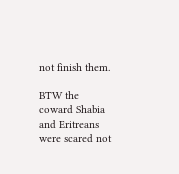not finish them.

BTW the coward Shabia and Eritreans were scared not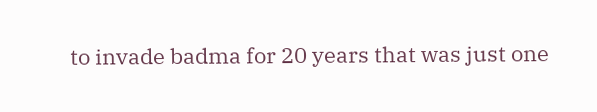to invade badma for 20 years that was just one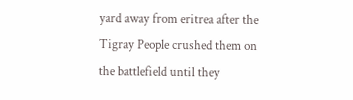yard away from eritrea after the Tigray People crushed them on the battlefield until they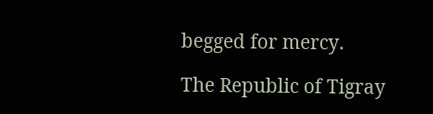begged for mercy.

The Republic of Tigray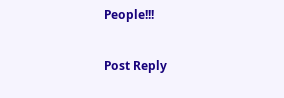People!!!

Post Reply